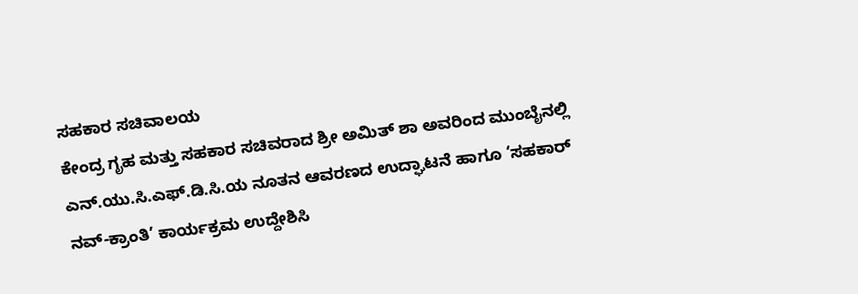ಸಹಕಾರ ಸಚಿವಾಲಯ
ಕೇಂದ್ರ ಗೃಹ ಮತ್ತು ಸಹಕಾರ ಸಚಿವರಾದ ಶ್ರೀ ಅಮಿತ್ ಶಾ ಅವರಿಂದ ಮುಂಬೈನಲ್ಲಿ ಎನ್.ಯು.ಸಿ.ಎಫ್.ಡಿ.ಸಿ.ಯ ನೂತನ ಆವರಣದ ಉದ್ಘಾಟನೆ ಹಾಗೂ ‘ಸಹಕಾರ್ ನವ್-ಕ್ರಾಂತಿ’ ಕಾರ್ಯಕ್ರಮ ಉದ್ದೇಶಿಸಿ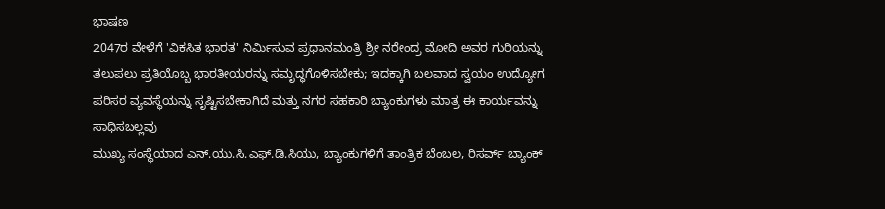ಭಾಷಣ
2047ರ ವೇಳೆಗೆ 'ವಿಕಸಿತ ಭಾರತ' ನಿರ್ಮಿಸುವ ಪ್ರಧಾನಮಂತ್ರಿ ಶ್ರೀ ನರೇಂದ್ರ ಮೋದಿ ಅವರ ಗುರಿಯನ್ನು ತಲುಪಲು ಪ್ರತಿಯೊಬ್ಬ ಭಾರತೀಯರನ್ನು ಸಮೃದ್ಧಗೊಳಿಸಬೇಕು; ಇದಕ್ಕಾಗಿ ಬಲವಾದ ಸ್ವಯಂ ಉದ್ಯೋಗ ಪರಿಸರ ವ್ಯವಸ್ಥೆಯನ್ನು ಸೃಷ್ಟಿಸಬೇಕಾಗಿದೆ ಮತ್ತು ನಗರ ಸಹಕಾರಿ ಬ್ಯಾಂಕುಗಳು ಮಾತ್ರ ಈ ಕಾರ್ಯವನ್ನು ಸಾಧಿಸಬಲ್ಲವು
ಮುಖ್ಯ ಸಂಸ್ಥೆಯಾದ ಎನ್.ಯು.ಸಿ.ಎಫ್.ಡಿ.ಸಿಯು, ಬ್ಯಾಂಕುಗಳಿಗೆ ತಾಂತ್ರಿಕ ಬೆಂಬಲ, ರಿಸರ್ವ್ ಬ್ಯಾಂಕ್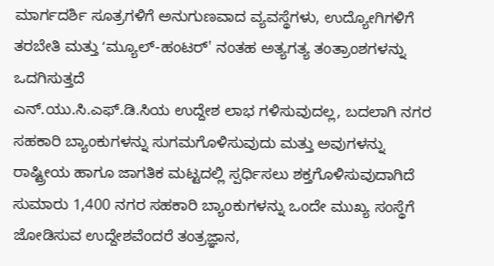ಮಾರ್ಗದರ್ಶಿ ಸೂತ್ರಗಳಿಗೆ ಅನುಗುಣವಾದ ವ್ಯವಸ್ಥೆಗಳು, ಉದ್ಯೋಗಿಗಳಿಗೆ ತರಬೇತಿ ಮತ್ತು ʻಮ್ಯೂಲ್-ಹಂಟರ್' ನಂತಹ ಅತ್ಯಗತ್ಯ ತಂತ್ರಾಂಶಗಳನ್ನು ಒದಗಿಸುತ್ತದೆ
ಎನ್.ಯು.ಸಿ.ಎಫ್.ಡಿ.ಸಿಯ ಉದ್ದೇಶ ಲಾಭ ಗಳಿಸುವುದಲ್ಲ, ಬದಲಾಗಿ ನಗರ ಸಹಕಾರಿ ಬ್ಯಾಂಕುಗಳನ್ನು ಸುಗಮಗೊಳಿಸುವುದು ಮತ್ತು ಅವುಗಳನ್ನು ರಾಷ್ಟ್ರೀಯ ಹಾಗೂ ಜಾಗತಿಕ ಮಟ್ಟದಲ್ಲಿ ಸ್ಪರ್ಧಿಸಲು ಶಕ್ತಗೊಳಿಸುವುದಾಗಿದೆ
ಸುಮಾರು 1,400 ನಗರ ಸಹಕಾರಿ ಬ್ಯಾಂಕುಗಳನ್ನು ಒಂದೇ ಮುಖ್ಯ ಸಂಸ್ಥೆಗೆ ಜೋಡಿಸುವ ಉದ್ದೇಶವೆಂದರೆ ತಂತ್ರಜ್ಞಾನ,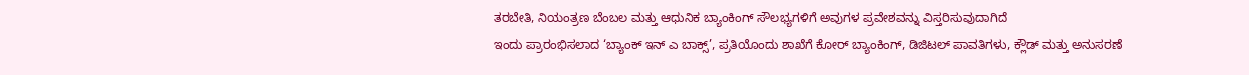ತರಬೇತಿ, ನಿಯಂತ್ರಣ ಬೆಂಬಲ ಮತ್ತು ಆಧುನಿಕ ಬ್ಯಾಂಕಿಂಗ್ ಸೌಲಭ್ಯಗಳಿಗೆ ಅವುಗಳ ಪ್ರವೇಶವನ್ನು ವಿಸ್ತರಿಸುವುದಾಗಿದೆ
ಇಂದು ಪ್ರಾರಂಭಿಸಲಾದ ‘ಬ್ಯಾಂಕ್ ಇನ್ ಎ ಬಾಕ್ಸ್’, ಪ್ರತಿಯೊಂದು ಶಾಖೆಗೆ ಕೋರ್ ಬ್ಯಾಂಕಿಂಗ್, ಡಿಜಿಟಲ್ ಪಾವತಿಗಳು, ಕ್ಲೌಡ್ ಮತ್ತು ಅನುಸರಣೆ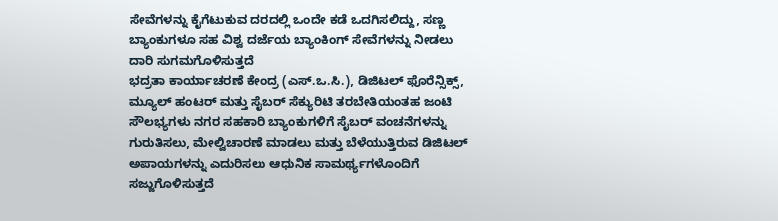ಸೇವೆಗಳನ್ನು ಕೈಗೆಟುಕುವ ದರದಲ್ಲಿ ಒಂದೇ ಕಡೆ ಒದಗಿಸಲಿದ್ದು, ಸಣ್ಣ ಬ್ಯಾಂಕುಗಳೂ ಸಹ ವಿಶ್ವ ದರ್ಜೆಯ ಬ್ಯಾಂಕಿಂಗ್ ಸೇವೆಗಳನ್ನು ನೀಡಲು ದಾರಿ ಸುಗಮಗೊಳಿಸುತ್ತದೆ
ಭದ್ರತಾ ಕಾರ್ಯಾಚರಣೆ ಕೇಂದ್ರ (ಎಸ್.ಒ.ಸಿ.), ಡಿಜಿಟಲ್ ಫೊರೆನ್ಸಿಕ್ಸ್, ಮ್ಯೂಲ್ ಹಂಟರ್ ಮತ್ತು ಸೈಬರ್ ಸೆಕ್ಯುರಿಟಿ ತರಬೇತಿಯಂತಹ ಜಂಟಿ ಸೌಲಭ್ಯಗಳು ನಗರ ಸಹಕಾರಿ ಬ್ಯಾಂಕುಗಳಿಗೆ ಸೈಬರ್ ವಂಚನೆಗಳನ್ನು ಗುರುತಿಸಲು, ಮೇಲ್ವಿಚಾರಣೆ ಮಾಡಲು ಮತ್ತು ಬೆಳೆಯುತ್ತಿರುವ ಡಿಜಿಟಲ್ ಅಪಾಯಗಳನ್ನು ಎದುರಿಸಲು ಆಧುನಿಕ ಸಾಮರ್ಥ್ಯಗಳೊಂದಿಗೆ ಸಜ್ಜುಗೊಳಿಸುತ್ತದೆ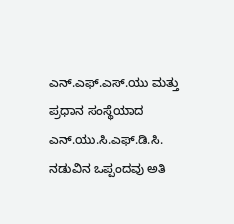ಎನ್.ಎಫ್.ಎಸ್.ಯು ಮತ್ತು ಪ್ರಧಾನ ಸಂಸ್ಥೆಯಾದ ಎನ್.ಯು.ಸಿ.ಎಫ್.ಡಿ.ಸಿ. ನಡುವಿನ ಒಪ್ಪಂದವು ಅತಿ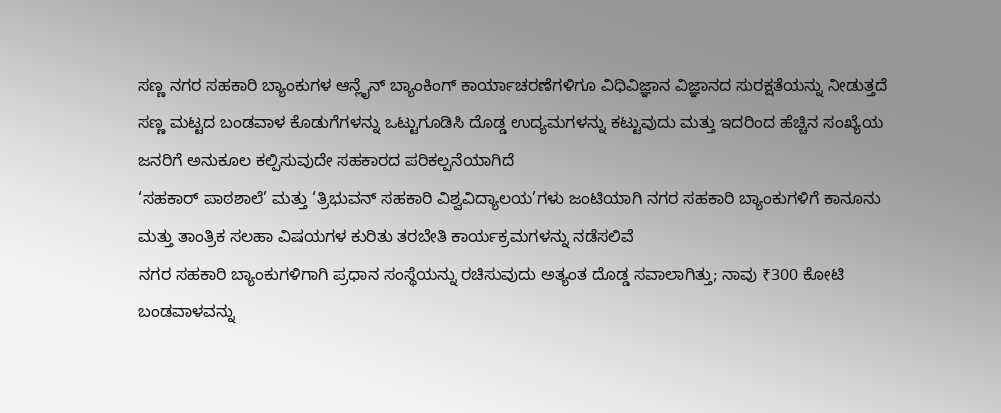ಸಣ್ಣ ನಗರ ಸಹಕಾರಿ ಬ್ಯಾಂಕುಗಳ ಆನ್ಲೈನ್ ಬ್ಯಾಂಕಿಂಗ್ ಕಾರ್ಯಾಚರಣೆಗಳಿಗೂ ವಿಧಿವಿಜ್ಞಾನ ವಿಜ್ಞಾನದ ಸುರಕ್ಷತೆಯನ್ನು ನೀಡುತ್ತದೆ
ಸಣ್ಣ ಮಟ್ಟದ ಬಂಡವಾಳ ಕೊಡುಗೆಗಳನ್ನು ಒಟ್ಟುಗೂಡಿಸಿ ದೊಡ್ಡ ಉದ್ಯಮಗಳನ್ನು ಕಟ್ಟುವುದು ಮತ್ತು ಇದರಿಂದ ಹೆಚ್ಚಿನ ಸಂಖ್ಯೆಯ ಜನರಿಗೆ ಅನುಕೂಲ ಕಲ್ಪಿಸುವುದೇ ಸಹಕಾರದ ಪರಿಕಲ್ಪನೆಯಾಗಿದೆ
‘ಸಹಕಾರ್ ಪಾಠಶಾಲೆ’ ಮತ್ತು ‘ತ್ರಿಭುವನ್ ಸಹಕಾರಿ ವಿಶ್ವವಿದ್ಯಾಲಯ’ಗಳು ಜಂಟಿಯಾಗಿ ನಗರ ಸಹಕಾರಿ ಬ್ಯಾಂಕುಗಳಿಗೆ ಕಾನೂನು ಮತ್ತು ತಾಂತ್ರಿಕ ಸಲಹಾ ವಿಷಯಗಳ ಕುರಿತು ತರಬೇತಿ ಕಾರ್ಯಕ್ರಮಗಳನ್ನು ನಡೆಸಲಿವೆ
ನಗರ ಸಹಕಾರಿ ಬ್ಯಾಂಕುಗಳಿಗಾಗಿ ಪ್ರಧಾನ ಸಂಸ್ಥೆಯನ್ನು ರಚಿಸುವುದು ಅತ್ಯಂತ ದೊಡ್ಡ ಸವಾಲಾಗಿತ್ತು; ನಾವು ₹300 ಕೋಟಿ ಬಂಡವಾಳವನ್ನು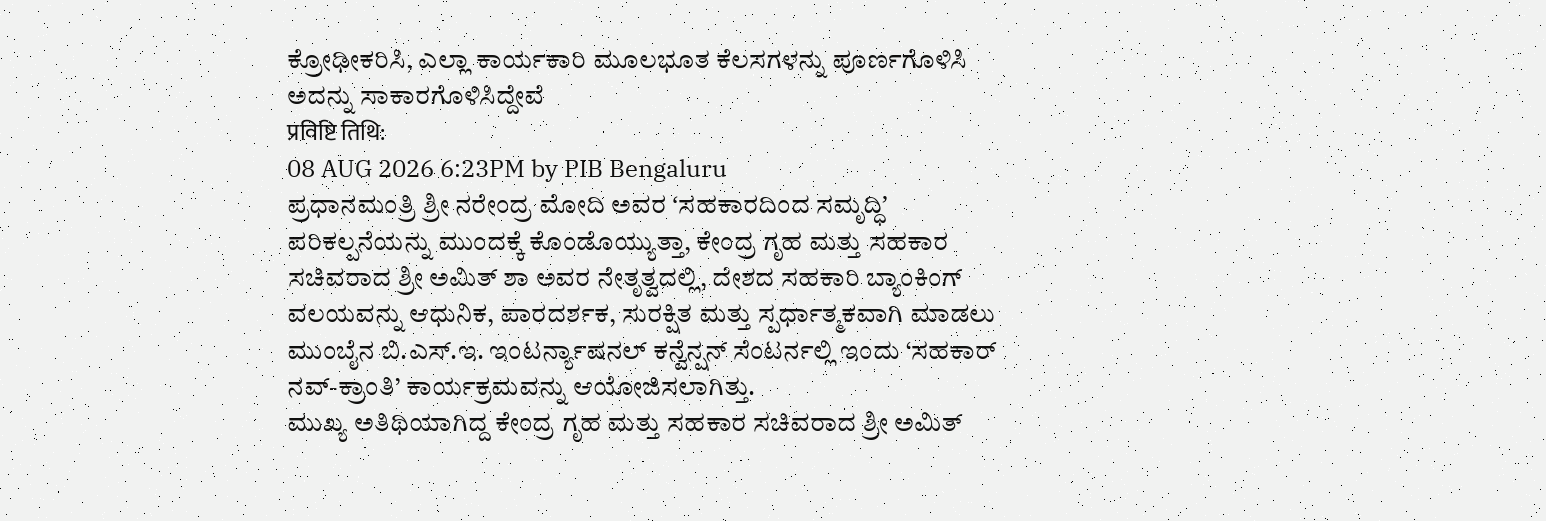ಕ್ರೋಢೀಕರಿಸಿ, ಎಲ್ಲಾ ಕಾರ್ಯಕಾರಿ ಮೂಲಭೂತ ಕೆಲಸಗಳನ್ನು ಪೂರ್ಣಗೊಳಿಸಿ ಅದನ್ನು ಸಾಕಾರಗೊಳಿಸಿದ್ದೇವೆ
प्रविष्टि तिथि:
08 AUG 2026 6:23PM by PIB Bengaluru
ಪ್ರಧಾನಮಂತ್ರಿ ಶ್ರೀ ನರೇಂದ್ರ ಮೋದಿ ಅವರ ʻಸಹಕಾರದಿಂದ ಸಮೃದ್ಧಿʼ ಪರಿಕಲ್ಪನೆಯನ್ನು ಮುಂದಕ್ಕೆ ಕೊಂಡೊಯ್ಯುತ್ತಾ, ಕೇಂದ್ರ ಗೃಹ ಮತ್ತು ಸಹಕಾರ ಸಚಿವರಾದ ಶ್ರೀ ಅಮಿತ್ ಶಾ ಅವರ ನೇತೃತ್ವದಲ್ಲಿ, ದೇಶದ ಸಹಕಾರಿ ಬ್ಯಾಂಕಿಂಗ್ ವಲಯವನ್ನು ಆಧುನಿಕ, ಪಾರದರ್ಶಕ, ಸುರಕ್ಷಿತ ಮತ್ತು ಸ್ಪರ್ಧಾತ್ಮಕವಾಗಿ ಮಾಡಲು ಮುಂಬೈನ ಬಿ.ಎಸ್.ಇ. ಇಂಟರ್ನ್ಯಾಷನಲ್ ಕನ್ವೆನ್ಷನ್ ಸೆಂಟರ್ನಲ್ಲಿ ಇಂದು ‘ಸಹಕಾರ್ ನವ್-ಕ್ರಾಂತಿ’ ಕಾರ್ಯಕ್ರಮವನ್ನು ಆಯೋಜಿಸಲಾಗಿತ್ತು.
ಮುಖ್ಯ ಅತಿಥಿಯಾಗಿದ್ದ ಕೇಂದ್ರ ಗೃಹ ಮತ್ತು ಸಹಕಾರ ಸಚಿವರಾದ ಶ್ರೀ ಅಮಿತ್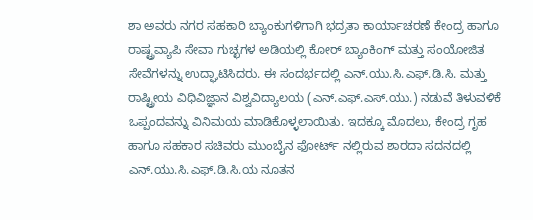ಶಾ ಅವರು ನಗರ ಸಹಕಾರಿ ಬ್ಯಾಂಕುಗಳಿಗಾಗಿ ಭದ್ರತಾ ಕಾರ್ಯಾಚರಣೆ ಕೇಂದ್ರ ಹಾಗೂ ರಾಷ್ಟ್ರವ್ಯಾಪಿ ಸೇವಾ ಗುಚ್ಛಗಳ ಅಡಿಯಲ್ಲಿ ಕೋರ್ ಬ್ಯಾಂಕಿಂಗ್ ಮತ್ತು ಸಂಯೋಜಿತ ಸೇವೆಗಳನ್ನು ಉದ್ಘಾಟಿಸಿದರು. ಈ ಸಂದರ್ಭದಲ್ಲಿ ಎನ್.ಯು.ಸಿ.ಎಫ್.ಡಿ.ಸಿ. ಮತ್ತು ರಾಷ್ಟ್ರೀಯ ವಿಧಿವಿಜ್ಞಾನ ವಿಶ್ವವಿದ್ಯಾಲಯ (ಎನ್.ಎಫ್.ಎಸ್.ಯು.) ನಡುವೆ ತಿಳುವಳಿಕೆ ಒಪ್ಪಂದವನ್ನು ವಿನಿಮಯ ಮಾಡಿಕೊಳ್ಳಲಾಯಿತು. ಇದಕ್ಕೂ ಮೊದಲು, ಕೇಂದ್ರ ಗೃಹ ಹಾಗೂ ಸಹಕಾರ ಸಚಿವರು ಮುಂಬೈನ ಫೋರ್ಟ್ ನಲ್ಲಿರುವ ಶಾರದಾ ಸದನದಲ್ಲಿ ಎನ್.ಯು.ಸಿ.ಎಫ್.ಡಿ.ಸಿ.ಯ ನೂತನ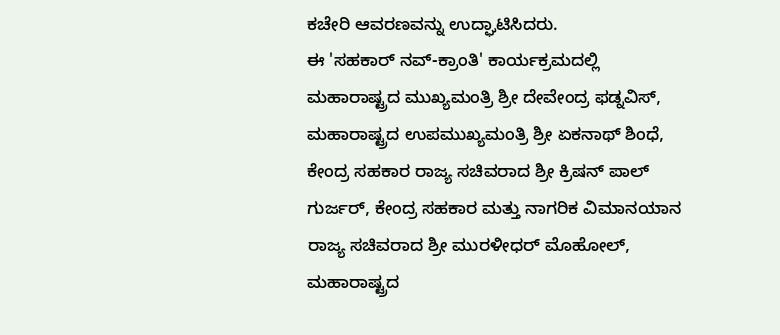ಕಚೇರಿ ಆವರಣವನ್ನು ಉದ್ಘಾಟಿಸಿದರು.
ಈ 'ಸಹಕಾರ್ ನವ್-ಕ್ರಾಂತಿ' ಕಾರ್ಯಕ್ರಮದಲ್ಲಿ ಮಹಾರಾಷ್ಟ್ರದ ಮುಖ್ಯಮಂತ್ರಿ ಶ್ರೀ ದೇವೇಂದ್ರ ಫಡ್ನವಿಸ್, ಮಹಾರಾಷ್ಟ್ರದ ಉಪಮುಖ್ಯಮಂತ್ರಿ ಶ್ರೀ ಏಕನಾಥ್ ಶಿಂಧೆ, ಕೇಂದ್ರ ಸಹಕಾರ ರಾಜ್ಯ ಸಚಿವರಾದ ಶ್ರೀ ಕ್ರಿಷನ್ ಪಾಲ್ ಗುರ್ಜರ್, ಕೇಂದ್ರ ಸಹಕಾರ ಮತ್ತು ನಾಗರಿಕ ವಿಮಾನಯಾನ ರಾಜ್ಯ ಸಚಿವರಾದ ಶ್ರೀ ಮುರಳೀಧರ್ ಮೊಹೋಲ್, ಮಹಾರಾಷ್ಟ್ರದ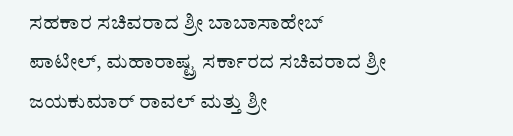ಸಹಕಾರ ಸಚಿವರಾದ ಶ್ರೀ ಬಾಬಾಸಾಹೇಬ್ ಪಾಟೀಲ್, ಮಹಾರಾಷ್ಟ್ರ ಸರ್ಕಾರದ ಸಚಿವರಾದ ಶ್ರೀ ಜಯಕುಮಾರ್ ರಾವಲ್ ಮತ್ತು ಶ್ರೀ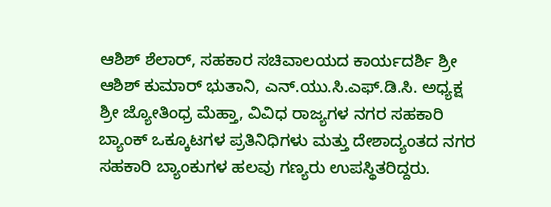ಆಶಿಶ್ ಶೆಲಾರ್, ಸಹಕಾರ ಸಚಿವಾಲಯದ ಕಾರ್ಯದರ್ಶಿ ಶ್ರೀ ಆಶಿಶ್ ಕುಮಾರ್ ಭುತಾನಿ, ಎನ್.ಯು.ಸಿ.ಎಫ್.ಡಿ.ಸಿ. ಅಧ್ಯಕ್ಷ ಶ್ರೀ ಜ್ಯೋತಿಂಧ್ರ ಮೆಹ್ತಾ, ವಿವಿಧ ರಾಜ್ಯಗಳ ನಗರ ಸಹಕಾರಿ ಬ್ಯಾಂಕ್ ಒಕ್ಕೂಟಗಳ ಪ್ರತಿನಿಧಿಗಳು ಮತ್ತು ದೇಶಾದ್ಯಂತದ ನಗರ ಸಹಕಾರಿ ಬ್ಯಾಂಕುಗಳ ಹಲವು ಗಣ್ಯರು ಉಪಸ್ಥಿತರಿದ್ದರು.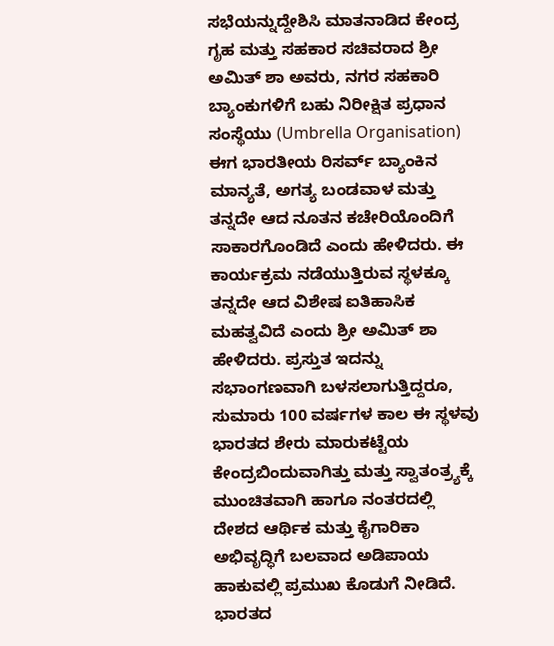ಸಭೆಯನ್ನುದ್ದೇಶಿಸಿ ಮಾತನಾಡಿದ ಕೇಂದ್ರ ಗೃಹ ಮತ್ತು ಸಹಕಾರ ಸಚಿವರಾದ ಶ್ರೀ ಅಮಿತ್ ಶಾ ಅವರು, ನಗರ ಸಹಕಾರಿ ಬ್ಯಾಂಕುಗಳಿಗೆ ಬಹು ನಿರೀಕ್ಷಿತ ಪ್ರಧಾನ ಸಂಸ್ಥೆಯು (Umbrella Organisation) ಈಗ ಭಾರತೀಯ ರಿಸರ್ವ್ ಬ್ಯಾಂಕಿನ ಮಾನ್ಯತೆ, ಅಗತ್ಯ ಬಂಡವಾಳ ಮತ್ತು ತನ್ನದೇ ಆದ ನೂತನ ಕಚೇರಿಯೊಂದಿಗೆ ಸಾಕಾರಗೊಂಡಿದೆ ಎಂದು ಹೇಳಿದರು. ಈ ಕಾರ್ಯಕ್ರಮ ನಡೆಯುತ್ತಿರುವ ಸ್ಥಳಕ್ಕೂ ತನ್ನದೇ ಆದ ವಿಶೇಷ ಐತಿಹಾಸಿಕ ಮಹತ್ವವಿದೆ ಎಂದು ಶ್ರೀ ಅಮಿತ್ ಶಾ ಹೇಳಿದರು. ಪ್ರಸ್ತುತ ಇದನ್ನು ಸಭಾಂಗಣವಾಗಿ ಬಳಸಲಾಗುತ್ತಿದ್ದರೂ, ಸುಮಾರು 100 ವರ್ಷಗಳ ಕಾಲ ಈ ಸ್ಥಳವು ಭಾರತದ ಶೇರು ಮಾರುಕಟ್ಟೆಯ ಕೇಂದ್ರಬಿಂದುವಾಗಿತ್ತು ಮತ್ತು ಸ್ವಾತಂತ್ರ್ಯಕ್ಕೆ ಮುಂಚಿತವಾಗಿ ಹಾಗೂ ನಂತರದಲ್ಲಿ ದೇಶದ ಆರ್ಥಿಕ ಮತ್ತು ಕೈಗಾರಿಕಾ ಅಭಿವೃದ್ಧಿಗೆ ಬಲವಾದ ಅಡಿಪಾಯ ಹಾಕುವಲ್ಲಿ ಪ್ರಮುಖ ಕೊಡುಗೆ ನೀಡಿದೆ. ಭಾರತದ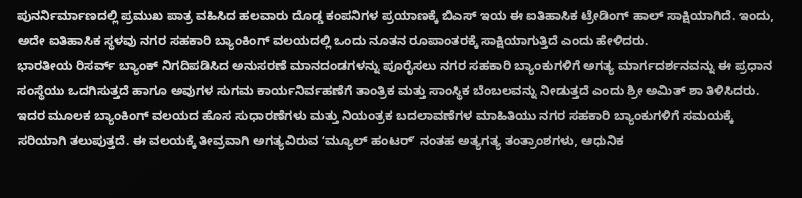ಪುನರ್ನಿರ್ಮಾಣದಲ್ಲಿ ಪ್ರಮುಖ ಪಾತ್ರ ವಹಿಸಿದ ಹಲವಾರು ದೊಡ್ಡ ಕಂಪನಿಗಳ ಪ್ರಯಾಣಕ್ಕೆ ಬಿಎಸ್ ಇಯ ಈ ಐತಿಹಾಸಿಕ ಟ್ರೇಡಿಂಗ್ ಹಾಲ್ ಸಾಕ್ಷಿಯಾಗಿದೆ. ಇಂದು, ಅದೇ ಐತಿಹಾಸಿಕ ಸ್ಥಳವು ನಗರ ಸಹಕಾರಿ ಬ್ಯಾಂಕಿಂಗ್ ವಲಯದಲ್ಲಿ ಒಂದು ನೂತನ ರೂಪಾಂತರಕ್ಕೆ ಸಾಕ್ಷಿಯಾಗುತ್ತಿದೆ ಎಂದು ಹೇಳಿದರು.
ಭಾರತೀಯ ರಿಸರ್ವ್ ಬ್ಯಾಂಕ್ ನಿಗದಿಪಡಿಸಿದ ಅನುಸರಣೆ ಮಾನದಂಡಗಳನ್ನು ಪೂರೈಸಲು ನಗರ ಸಹಕಾರಿ ಬ್ಯಾಂಕುಗಳಿಗೆ ಅಗತ್ಯ ಮಾರ್ಗದರ್ಶನವನ್ನು ಈ ಪ್ರಧಾನ ಸಂಸ್ಥೆಯು ಒದಗಿಸುತ್ತದೆ ಹಾಗೂ ಅವುಗಳ ಸುಗಮ ಕಾರ್ಯನಿರ್ವಹಣೆಗೆ ತಾಂತ್ರಿಕ ಮತ್ತು ಸಾಂಸ್ಥಿಕ ಬೆಂಬಲವನ್ನು ನೀಡುತ್ತದೆ ಎಂದು ಶ್ರೀ ಅಮಿತ್ ಶಾ ತಿಳಿಸಿದರು. ಇದರ ಮೂಲಕ ಬ್ಯಾಂಕಿಂಗ್ ವಲಯದ ಹೊಸ ಸುಧಾರಣೆಗಳು ಮತ್ತು ನಿಯಂತ್ರಕ ಬದಲಾವಣೆಗಳ ಮಾಹಿತಿಯು ನಗರ ಸಹಕಾರಿ ಬ್ಯಾಂಕುಗಳಿಗೆ ಸಮಯಕ್ಕೆ ಸರಿಯಾಗಿ ತಲುಪುತ್ತದೆ. ಈ ವಲಯಕ್ಕೆ ತೀವ್ರವಾಗಿ ಅಗತ್ಯವಿರುವ ʻಮ್ಯೂಲ್ ಹಂಟರ್ʼ ನಂತಹ ಅತ್ಯಗತ್ಯ ತಂತ್ರಾಂಶಗಳು, ಆಧುನಿಕ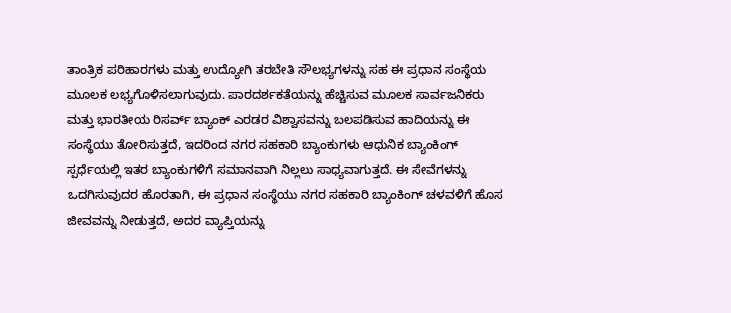ತಾಂತ್ರಿಕ ಪರಿಹಾರಗಳು ಮತ್ತು ಉದ್ಯೋಗಿ ತರಬೇತಿ ಸೌಲಭ್ಯಗಳನ್ನು ಸಹ ಈ ಪ್ರಧಾನ ಸಂಸ್ಥೆಯ ಮೂಲಕ ಲಭ್ಯಗೊಳಿಸಲಾಗುವುದು. ಪಾರದರ್ಶಕತೆಯನ್ನು ಹೆಚ್ಚಿಸುವ ಮೂಲಕ ಸಾರ್ವಜನಿಕರು ಮತ್ತು ಭಾರತೀಯ ರಿಸರ್ವ್ ಬ್ಯಾಂಕ್ ಎರಡರ ವಿಶ್ವಾಸವನ್ನು ಬಲಪಡಿಸುವ ಹಾದಿಯನ್ನು ಈ ಸಂಸ್ಥೆಯು ತೋರಿಸುತ್ತದೆ, ಇದರಿಂದ ನಗರ ಸಹಕಾರಿ ಬ್ಯಾಂಕುಗಳು ಆಧುನಿಕ ಬ್ಯಾಂಕಿಂಗ್ ಸ್ಪರ್ಧೆಯಲ್ಲಿ ಇತರ ಬ್ಯಾಂಕುಗಳಿಗೆ ಸಮಾನವಾಗಿ ನಿಲ್ಲಲು ಸಾಧ್ಯವಾಗುತ್ತದೆ. ಈ ಸೇವೆಗಳನ್ನು ಒದಗಿಸುವುದರ ಹೊರತಾಗಿ, ಈ ಪ್ರಧಾನ ಸಂಸ್ಥೆಯು ನಗರ ಸಹಕಾರಿ ಬ್ಯಾಂಕಿಂಗ್ ಚಳವಳಿಗೆ ಹೊಸ ಜೀವವನ್ನು ನೀಡುತ್ತದೆ, ಅದರ ವ್ಯಾಪ್ತಿಯನ್ನು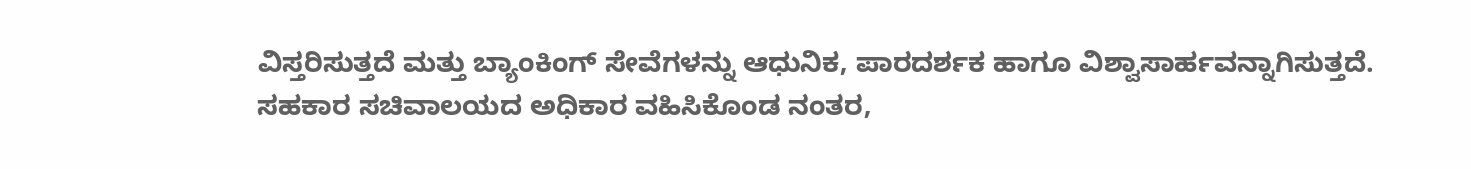ವಿಸ್ತರಿಸುತ್ತದೆ ಮತ್ತು ಬ್ಯಾಂಕಿಂಗ್ ಸೇವೆಗಳನ್ನು ಆಧುನಿಕ, ಪಾರದರ್ಶಕ ಹಾಗೂ ವಿಶ್ವಾಸಾರ್ಹವನ್ನಾಗಿಸುತ್ತದೆ.
ಸಹಕಾರ ಸಚಿವಾಲಯದ ಅಧಿಕಾರ ವಹಿಸಿಕೊಂಡ ನಂತರ,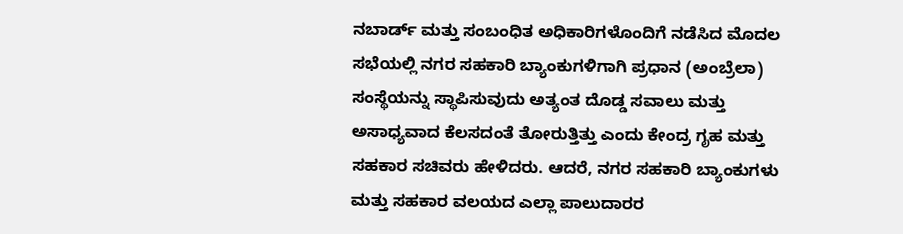ನಬಾರ್ಡ್ ಮತ್ತು ಸಂಬಂಧಿತ ಅಧಿಕಾರಿಗಳೊಂದಿಗೆ ನಡೆಸಿದ ಮೊದಲ ಸಭೆಯಲ್ಲಿ ನಗರ ಸಹಕಾರಿ ಬ್ಯಾಂಕುಗಳಿಗಾಗಿ ಪ್ರಧಾನ (ಅಂಬ್ರೆಲಾ) ಸಂಸ್ಥೆಯನ್ನು ಸ್ಥಾಪಿಸುವುದು ಅತ್ಯಂತ ದೊಡ್ಡ ಸವಾಲು ಮತ್ತು ಅಸಾಧ್ಯವಾದ ಕೆಲಸದಂತೆ ತೋರುತ್ತಿತ್ತು ಎಂದು ಕೇಂದ್ರ ಗೃಹ ಮತ್ತು ಸಹಕಾರ ಸಚಿವರು ಹೇಳಿದರು. ಆದರೆ, ನಗರ ಸಹಕಾರಿ ಬ್ಯಾಂಕುಗಳು ಮತ್ತು ಸಹಕಾರ ವಲಯದ ಎಲ್ಲಾ ಪಾಲುದಾರರ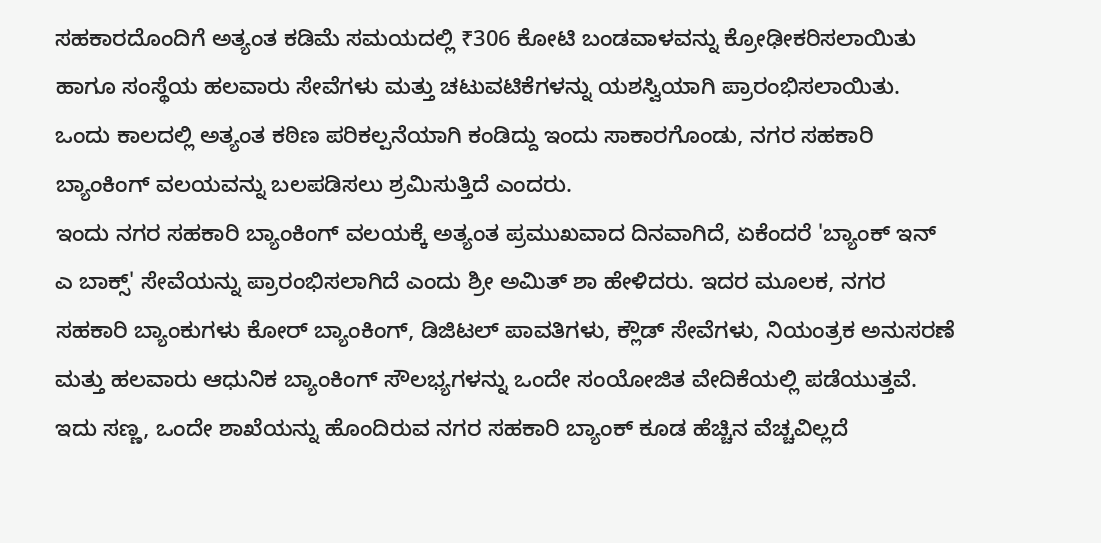ಸಹಕಾರದೊಂದಿಗೆ ಅತ್ಯಂತ ಕಡಿಮೆ ಸಮಯದಲ್ಲಿ ₹306 ಕೋಟಿ ಬಂಡವಾಳವನ್ನು ಕ್ರೋಢೀಕರಿಸಲಾಯಿತು ಹಾಗೂ ಸಂಸ್ಥೆಯ ಹಲವಾರು ಸೇವೆಗಳು ಮತ್ತು ಚಟುವಟಿಕೆಗಳನ್ನು ಯಶಸ್ವಿಯಾಗಿ ಪ್ರಾರಂಭಿಸಲಾಯಿತು. ಒಂದು ಕಾಲದಲ್ಲಿ ಅತ್ಯಂತ ಕಠಿಣ ಪರಿಕಲ್ಪನೆಯಾಗಿ ಕಂಡಿದ್ದು ಇಂದು ಸಾಕಾರಗೊಂಡು, ನಗರ ಸಹಕಾರಿ ಬ್ಯಾಂಕಿಂಗ್ ವಲಯವನ್ನು ಬಲಪಡಿಸಲು ಶ್ರಮಿಸುತ್ತಿದೆ ಎಂದರು.
ಇಂದು ನಗರ ಸಹಕಾರಿ ಬ್ಯಾಂಕಿಂಗ್ ವಲಯಕ್ಕೆ ಅತ್ಯಂತ ಪ್ರಮುಖವಾದ ದಿನವಾಗಿದೆ, ಏಕೆಂದರೆ 'ಬ್ಯಾಂಕ್ ಇನ್ ಎ ಬಾಕ್ಸ್' ಸೇವೆಯನ್ನು ಪ್ರಾರಂಭಿಸಲಾಗಿದೆ ಎಂದು ಶ್ರೀ ಅಮಿತ್ ಶಾ ಹೇಳಿದರು. ಇದರ ಮೂಲಕ, ನಗರ ಸಹಕಾರಿ ಬ್ಯಾಂಕುಗಳು ಕೋರ್ ಬ್ಯಾಂಕಿಂಗ್, ಡಿಜಿಟಲ್ ಪಾವತಿಗಳು, ಕ್ಲೌಡ್ ಸೇವೆಗಳು, ನಿಯಂತ್ರಕ ಅನುಸರಣೆ ಮತ್ತು ಹಲವಾರು ಆಧುನಿಕ ಬ್ಯಾಂಕಿಂಗ್ ಸೌಲಭ್ಯಗಳನ್ನು ಒಂದೇ ಸಂಯೋಜಿತ ವೇದಿಕೆಯಲ್ಲಿ ಪಡೆಯುತ್ತವೆ. ಇದು ಸಣ್ಣ, ಒಂದೇ ಶಾಖೆಯನ್ನು ಹೊಂದಿರುವ ನಗರ ಸಹಕಾರಿ ಬ್ಯಾಂಕ್ ಕೂಡ ಹೆಚ್ಚಿನ ವೆಚ್ಚವಿಲ್ಲದೆ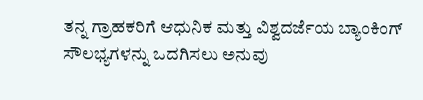ತನ್ನ ಗ್ರಾಹಕರಿಗೆ ಆಧುನಿಕ ಮತ್ತು ವಿಶ್ವದರ್ಜೆಯ ಬ್ಯಾಂಕಿಂಗ್ ಸೌಲಭ್ಯಗಳನ್ನು ಒದಗಿಸಲು ಅನುವು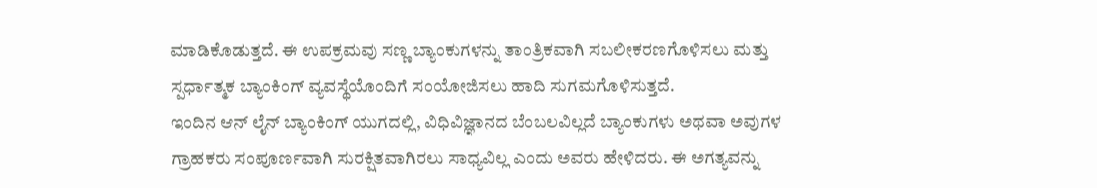ಮಾಡಿಕೊಡುತ್ತದೆ. ಈ ಉಪಕ್ರಮವು ಸಣ್ಣ ಬ್ಯಾಂಕುಗಳನ್ನು ತಾಂತ್ರಿಕವಾಗಿ ಸಬಲೀಕರಣಗೊಳಿಸಲು ಮತ್ತು ಸ್ಪರ್ಧಾತ್ಮಕ ಬ್ಯಾಂಕಿಂಗ್ ವ್ಯವಸ್ಥೆಯೊಂದಿಗೆ ಸಂಯೋಜಿಸಲು ಹಾದಿ ಸುಗಮಗೊಳಿಸುತ್ತದೆ.
ಇಂದಿನ ಆನ್ ಲೈನ್ ಬ್ಯಾಂಕಿಂಗ್ ಯುಗದಲ್ಲಿ, ವಿಧಿವಿಜ್ಞಾನದ ಬೆಂಬಲವಿಲ್ಲದೆ ಬ್ಯಾಂಕುಗಳು ಅಥವಾ ಅವುಗಳ ಗ್ರಾಹಕರು ಸಂಪೂರ್ಣವಾಗಿ ಸುರಕ್ಷಿತವಾಗಿರಲು ಸಾಧ್ಯವಿಲ್ಲ ಎಂದು ಅವರು ಹೇಳಿದರು. ಈ ಅಗತ್ಯವನ್ನು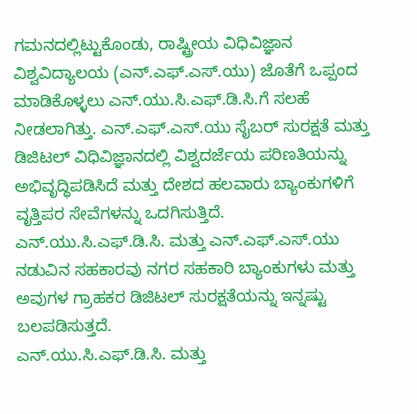ಗಮನದಲ್ಲಿಟ್ಟುಕೊಂಡು, ರಾಷ್ಟ್ರೀಯ ವಿಧಿವಿಜ್ಞಾನ ವಿಶ್ವವಿದ್ಯಾಲಯ (ಎನ್.ಎಫ್.ಎಸ್.ಯು) ಜೊತೆಗೆ ಒಪ್ಪಂದ ಮಾಡಿಕೊಳ್ಳಲು ಎನ್.ಯು.ಸಿ.ಎಫ್.ಡಿ.ಸಿ.ಗೆ ಸಲಹೆ ನೀಡಲಾಗಿತ್ತು. ಎನ್.ಎಫ್.ಎಸ್.ಯು ಸೈಬರ್ ಸುರಕ್ಷತೆ ಮತ್ತು ಡಿಜಿಟಲ್ ವಿಧಿವಿಜ್ಞಾನದಲ್ಲಿ ವಿಶ್ವದರ್ಜೆಯ ಪರಿಣತಿಯನ್ನು ಅಭಿವೃದ್ಧಿಪಡಿಸಿದೆ ಮತ್ತು ದೇಶದ ಹಲವಾರು ಬ್ಯಾಂಕುಗಳಿಗೆ ವೃತ್ತಿಪರ ಸೇವೆಗಳನ್ನು ಒದಗಿಸುತ್ತಿದೆ. ಎನ್.ಯು.ಸಿ.ಎಫ್.ಡಿ.ಸಿ. ಮತ್ತು ಎನ್.ಎಫ್.ಎಸ್.ಯು ನಡುವಿನ ಸಹಕಾರವು ನಗರ ಸಹಕಾರಿ ಬ್ಯಾಂಕುಗಳು ಮತ್ತು ಅವುಗಳ ಗ್ರಾಹಕರ ಡಿಜಿಟಲ್ ಸುರಕ್ಷತೆಯನ್ನು ಇನ್ನಷ್ಟು ಬಲಪಡಿಸುತ್ತದೆ.
ಎನ್.ಯು.ಸಿ.ಎಫ್.ಡಿ.ಸಿ. ಮತ್ತು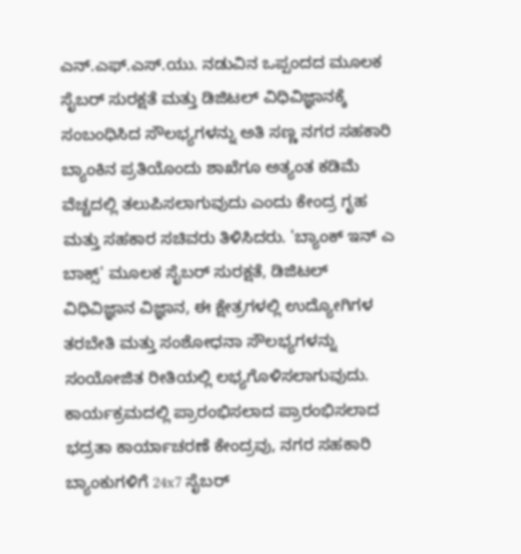ಎನ್.ಎಫ್.ಎಸ್.ಯು. ನಡುವಿನ ಒಪ್ಪಂದದ ಮೂಲಕ ಸೈಬರ್ ಸುರಕ್ಷತೆ ಮತ್ತು ಡಿಜಿಟಲ್ ವಿಧಿವಿಜ್ಞಾನಕ್ಕೆ ಸಂಬಂಧಿಸಿದ ಸೌಲಭ್ಯಗಳನ್ನು ಅತಿ ಸಣ್ಣ ನಗರ ಸಹಕಾರಿ ಬ್ಯಾಂಕಿನ ಪ್ರತಿಯೊಂದು ಶಾಖೆಗೂ ಅತ್ಯಂತ ಕಡಿಮೆ ವೆಚ್ಚದಲ್ಲಿ ತಲುಪಿಸಲಾಗುವುದು ಎಂದು ಕೇಂದ್ರ ಗೃಹ ಮತ್ತು ಸಹಕಾರ ಸಚಿವರು ತಿಳಿಸಿದರು. 'ಬ್ಯಾಂಕ್ ಇನ್ ಎ ಬಾಕ್ಸ್' ಮೂಲಕ ಸೈಬರ್ ಸುರಕ್ಷತೆ, ಡಿಜಿಟಲ್ ವಿಧಿವಿಜ್ಞಾನ ವಿಜ್ಞಾನ, ಈ ಕ್ಷೇತ್ರಗಳಲ್ಲಿ ಉದ್ಯೋಗಿಗಳ ತರಬೇತಿ ಮತ್ತು ಸಂಶೋಧನಾ ಸೌಲಭ್ಯಗಳನ್ನು ಸಂಯೋಜಿತ ರೀತಿಯಲ್ಲಿ ಲಭ್ಯಗೊಳಿಸಲಾಗುವುದು. ಕಾರ್ಯಕ್ರಮದಲ್ಲಿ ಪ್ರಾರಂಭಿಸಲಾದ ಪ್ರಾರಂಭಿಸಲಾದ ಭದ್ರತಾ ಕಾರ್ಯಾಚರಣೆ ಕೇಂದ್ರವು, ನಗರ ಸಹಕಾರಿ ಬ್ಯಾಂಕುಗಳಿಗೆ 24x7 ಸೈಬರ್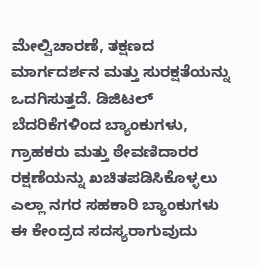ಮೇಲ್ವಿಚಾರಣೆ, ತಕ್ಷಣದ ಮಾರ್ಗದರ್ಶನ ಮತ್ತು ಸುರಕ್ಷತೆಯನ್ನು ಒದಗಿಸುತ್ತದೆ. ಡಿಜಿಟಲ್ ಬೆದರಿಕೆಗಳಿಂದ ಬ್ಯಾಂಕುಗಳು, ಗ್ರಾಹಕರು ಮತ್ತು ಠೇವಣಿದಾರರ ರಕ್ಷಣೆಯನ್ನು ಖಚಿತಪಡಿಸಿಕೊಳ್ಳಲು ಎಲ್ಲಾ ನಗರ ಸಹಕಾರಿ ಬ್ಯಾಂಕುಗಳು ಈ ಕೇಂದ್ರದ ಸದಸ್ಯರಾಗುವುದು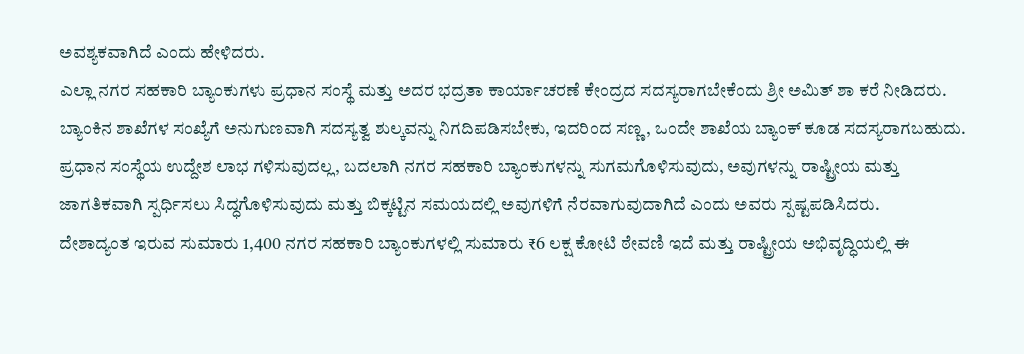ಅವಶ್ಯಕವಾಗಿದೆ ಎಂದು ಹೇಳಿದರು.
ಎಲ್ಲಾ ನಗರ ಸಹಕಾರಿ ಬ್ಯಾಂಕುಗಳು ಪ್ರಧಾನ ಸಂಸ್ಥೆ ಮತ್ತು ಅದರ ಭದ್ರತಾ ಕಾರ್ಯಾಚರಣೆ ಕೇಂದ್ರದ ಸದಸ್ಯರಾಗಬೇಕೆಂದು ಶ್ರೀ ಅಮಿತ್ ಶಾ ಕರೆ ನೀಡಿದರು. ಬ್ಯಾಂಕಿನ ಶಾಖೆಗಳ ಸಂಖ್ಯೆಗೆ ಅನುಗುಣವಾಗಿ ಸದಸ್ಯತ್ವ ಶುಲ್ಕವನ್ನು ನಿಗದಿಪಡಿಸಬೇಕು, ಇದರಿಂದ ಸಣ್ಣ, ಒಂದೇ ಶಾಖೆಯ ಬ್ಯಾಂಕ್ ಕೂಡ ಸದಸ್ಯರಾಗಬಹುದು. ಪ್ರಧಾನ ಸಂಸ್ಥೆಯ ಉದ್ದೇಶ ಲಾಭ ಗಳಿಸುವುದಲ್ಲ, ಬದಲಾಗಿ ನಗರ ಸಹಕಾರಿ ಬ್ಯಾಂಕುಗಳನ್ನು ಸುಗಮಗೊಳಿಸುವುದು, ಅವುಗಳನ್ನು ರಾಷ್ಟ್ರೀಯ ಮತ್ತು ಜಾಗತಿಕವಾಗಿ ಸ್ಪರ್ಧಿಸಲು ಸಿದ್ಧಗೊಳಿಸುವುದು ಮತ್ತು ಬಿಕ್ಕಟ್ಟಿನ ಸಮಯದಲ್ಲಿ ಅವುಗಳಿಗೆ ನೆರವಾಗುವುದಾಗಿದೆ ಎಂದು ಅವರು ಸ್ಪಷ್ಟಪಡಿಸಿದರು.
ದೇಶಾದ್ಯಂತ ಇರುವ ಸುಮಾರು 1,400 ನಗರ ಸಹಕಾರಿ ಬ್ಯಾಂಕುಗಳಲ್ಲಿ ಸುಮಾರು ₹6 ಲಕ್ಷ ಕೋಟಿ ಠೇವಣಿ ಇದೆ ಮತ್ತು ರಾಷ್ಟ್ರೀಯ ಅಭಿವೃದ್ಧಿಯಲ್ಲಿ ಈ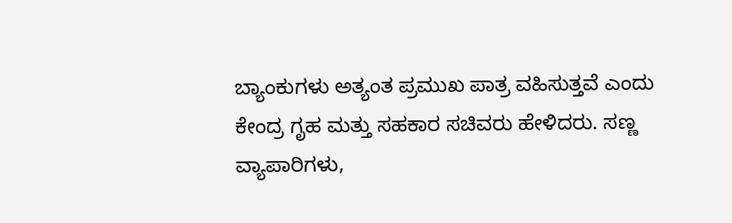ಬ್ಯಾಂಕುಗಳು ಅತ್ಯಂತ ಪ್ರಮುಖ ಪಾತ್ರ ವಹಿಸುತ್ತವೆ ಎಂದು ಕೇಂದ್ರ ಗೃಹ ಮತ್ತು ಸಹಕಾರ ಸಚಿವರು ಹೇಳಿದರು. ಸಣ್ಣ ವ್ಯಾಪಾರಿಗಳು,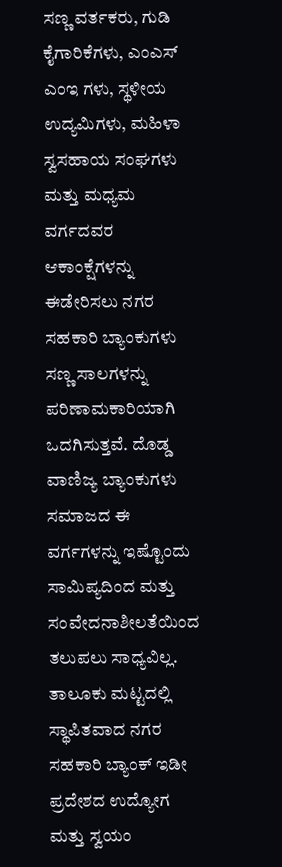ಸಣ್ಣ ವರ್ತಕರು, ಗುಡಿ ಕೈಗಾರಿಕೆಗಳು, ಎಂಎಸ್ ಎಂಇ ಗಳು, ಸ್ಥಳೀಯ ಉದ್ಯಮಿಗಳು, ಮಹಿಳಾ ಸ್ವಸಹಾಯ ಸಂಘಗಳು ಮತ್ತು ಮಧ್ಯಮ ವರ್ಗದವರ ಆಕಾಂಕ್ಷೆಗಳನ್ನು ಈಡೇರಿಸಲು ನಗರ ಸಹಕಾರಿ ಬ್ಯಾಂಕುಗಳು ಸಣ್ಣ ಸಾಲಗಳನ್ನು ಪರಿಣಾಮಕಾರಿಯಾಗಿ ಒದಗಿಸುತ್ತವೆ. ದೊಡ್ಡ ವಾಣಿಜ್ಯ ಬ್ಯಾಂಕುಗಳು ಸಮಾಜದ ಈ ವರ್ಗಗಳನ್ನು ಇಷ್ಟೊಂದು ಸಾಮಿಪ್ಯದಿಂದ ಮತ್ತು ಸಂವೇದನಾಶೀಲತೆಯಿಂದ ತಲುಪಲು ಸಾಧ್ಯವಿಲ್ಲ. ತಾಲೂಕು ಮಟ್ಟದಲ್ಲಿ ಸ್ಥಾಪಿತವಾದ ನಗರ ಸಹಕಾರಿ ಬ್ಯಾಂಕ್ ಇಡೀ ಪ್ರದೇಶದ ಉದ್ಯೋಗ ಮತ್ತು ಸ್ವಯಂ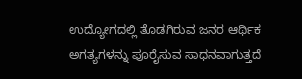ಉದ್ಯೋಗದಲ್ಲಿ ತೊಡಗಿರುವ ಜನರ ಆರ್ಥಿಕ ಅಗತ್ಯಗಳನ್ನು ಪೂರೈಸುವ ಸಾಧನವಾಗುತ್ತದೆ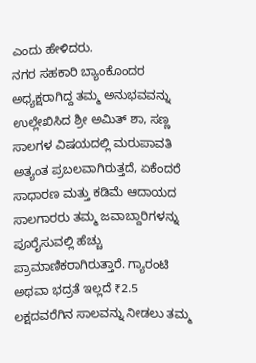ಎಂದು ಹೇಳಿದರು.
ನಗರ ಸಹಕಾರಿ ಬ್ಯಾಂಕೊಂದರ ಅಧ್ಯಕ್ಷರಾಗಿದ್ದ ತಮ್ಮ ಅನುಭವವನ್ನು ಉಲ್ಲೇಖಿಸಿದ ಶ್ರೀ ಅಮಿತ್ ಶಾ, ಸಣ್ಣ ಸಾಲಗಳ ವಿಷಯದಲ್ಲಿ ಮರುಪಾವತಿ ಅತ್ಯಂತ ಪ್ರಬಲವಾಗಿರುತ್ತದೆ, ಏಕೆಂದರೆ ಸಾಧಾರಣ ಮತ್ತು ಕಡಿಮೆ ಆದಾಯದ ಸಾಲಗಾರರು ತಮ್ಮ ಜವಾಬ್ದಾರಿಗಳನ್ನು ಪೂರೈಸುವಲ್ಲಿ ಹೆಚ್ಚು ಪ್ರಾಮಾಣಿಕರಾಗಿರುತ್ತಾರೆ. ಗ್ಯಾರಂಟಿ ಅಥವಾ ಭದ್ರತೆ ಇಲ್ಲದೆ ₹2.5 ಲಕ್ಷದವರೆಗಿನ ಸಾಲವನ್ನು ನೀಡಲು ತಮ್ಮ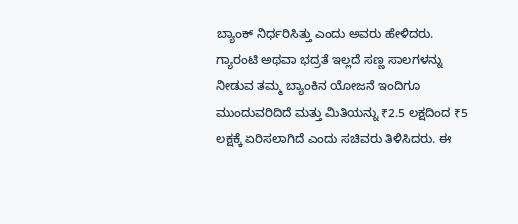ಬ್ಯಾಂಕ್ ನಿರ್ಧರಿಸಿತ್ತು ಎಂದು ಅವರು ಹೇಳಿದರು.
ಗ್ಯಾರಂಟಿ ಅಥವಾ ಭದ್ರತೆ ಇಲ್ಲದೆ ಸಣ್ಣ ಸಾಲಗಳನ್ನು ನೀಡುವ ತಮ್ಮ ಬ್ಯಾಂಕಿನ ಯೋಜನೆ ಇಂದಿಗೂ ಮುಂದುವರಿದಿದೆ ಮತ್ತು ಮಿತಿಯನ್ನು ₹2.5 ಲಕ್ಷದಿಂದ ₹5 ಲಕ್ಷಕ್ಕೆ ಏರಿಸಲಾಗಿದೆ ಎಂದು ಸಚಿವರು ತಿಳಿಸಿದರು. ಈ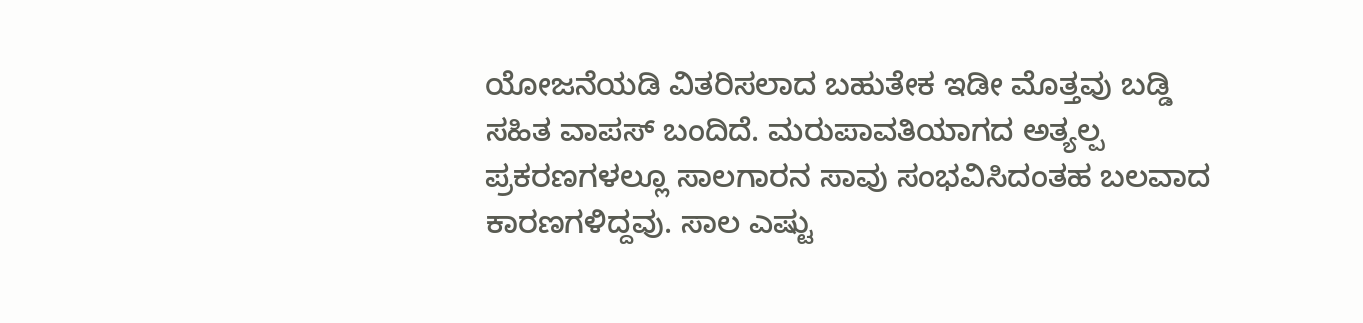ಯೋಜನೆಯಡಿ ವಿತರಿಸಲಾದ ಬಹುತೇಕ ಇಡೀ ಮೊತ್ತವು ಬಡ್ಡಿ ಸಹಿತ ವಾಪಸ್ ಬಂದಿದೆ. ಮರುಪಾವತಿಯಾಗದ ಅತ್ಯಲ್ಪ ಪ್ರಕರಣಗಳಲ್ಲೂ ಸಾಲಗಾರನ ಸಾವು ಸಂಭವಿಸಿದಂತಹ ಬಲವಾದ ಕಾರಣಗಳಿದ್ದವು. ಸಾಲ ಎಷ್ಟು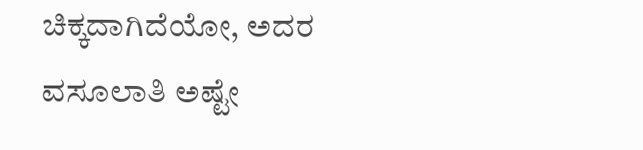ಚಿಕ್ಕದಾಗಿದೆಯೋ, ಅದರ ವಸೂಲಾತಿ ಅಷ್ಟೇ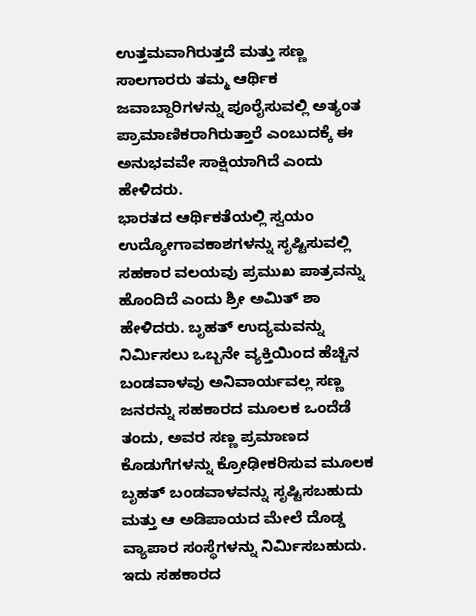ಉತ್ತಮವಾಗಿರುತ್ತದೆ ಮತ್ತು ಸಣ್ಣ ಸಾಲಗಾರರು ತಮ್ಮ ಆರ್ಥಿಕ ಜವಾಬ್ದಾರಿಗಳನ್ನು ಪೂರೈಸುವಲ್ಲಿ ಅತ್ಯಂತ ಪ್ರಾಮಾಣಿಕರಾಗಿರುತ್ತಾರೆ ಎಂಬುದಕ್ಕೆ ಈ ಅನುಭವವೇ ಸಾಕ್ಷಿಯಾಗಿದೆ ಎಂದು ಹೇಳಿದರು.
ಭಾರತದ ಆರ್ಥಿಕತೆಯಲ್ಲಿ ಸ್ವಯಂ ಉದ್ಯೋಗಾವಕಾಶಗಳನ್ನು ಸೃಷ್ಟಿಸುವಲ್ಲಿ ಸಹಕಾರ ವಲಯವು ಪ್ರಮುಖ ಪಾತ್ರವನ್ನು ಹೊಂದಿದೆ ಎಂದು ಶ್ರೀ ಅಮಿತ್ ಶಾ ಹೇಳಿದರು. ಬೃಹತ್ ಉದ್ಯಮವನ್ನು ನಿರ್ಮಿಸಲು ಒಬ್ಬನೇ ವ್ಯಕ್ತಿಯಿಂದ ಹೆಚ್ಚಿನ ಬಂಡವಾಳವು ಅನಿವಾರ್ಯವಲ್ಲ ಸಣ್ಣ ಜನರನ್ನು ಸಹಕಾರದ ಮೂಲಕ ಒಂದೆಡೆ ತಂದು, ಅವರ ಸಣ್ಣ ಪ್ರಮಾಣದ ಕೊಡುಗೆಗಳನ್ನು ಕ್ರೋಢೀಕರಿಸುವ ಮೂಲಕ ಬೃಹತ್ ಬಂಡವಾಳವನ್ನು ಸೃಷ್ಟಿಸಬಹುದು ಮತ್ತು ಆ ಅಡಿಪಾಯದ ಮೇಲೆ ದೊಡ್ಡ ವ್ಯಾಪಾರ ಸಂಸ್ಥೆಗಳನ್ನು ನಿರ್ಮಿಸಬಹುದು. ಇದು ಸಹಕಾರದ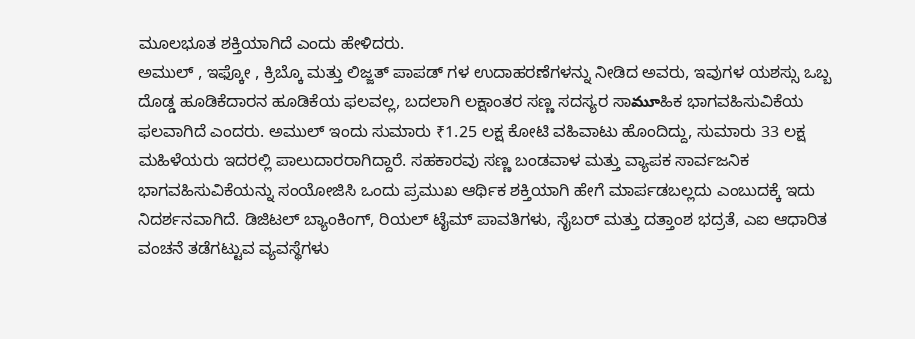ಮೂಲಭೂತ ಶಕ್ತಿಯಾಗಿದೆ ಎಂದು ಹೇಳಿದರು.
ಅಮುಲ್ , ಇಫ್ಕೋ , ಕ್ರಿಬ್ಕೊ ಮತ್ತು ಲಿಜ್ಜತ್ ಪಾಪಡ್ ಗಳ ಉದಾಹರಣೆಗಳನ್ನು ನೀಡಿದ ಅವರು, ಇವುಗಳ ಯಶಸ್ಸು ಒಬ್ಬ ದೊಡ್ಡ ಹೂಡಿಕೆದಾರನ ಹೂಡಿಕೆಯ ಫಲವಲ್ಲ, ಬದಲಾಗಿ ಲಕ್ಷಾಂತರ ಸಣ್ಣ ಸದಸ್ಯರ ಸಾమూಹಿಕ ಭಾಗವಹಿಸುವಿಕೆಯ ಫಲವಾಗಿದೆ ಎಂದರು. ಅಮುಲ್ ಇಂದು ಸುಮಾರು ₹1.25 ಲಕ್ಷ ಕೋಟಿ ವಹಿವಾಟು ಹೊಂದಿದ್ದು, ಸುಮಾರು 33 ಲಕ್ಷ ಮಹಿಳೆಯರು ಇದರಲ್ಲಿ ಪಾಲುದಾರರಾಗಿದ್ದಾರೆ. ಸಹಕಾರವು ಸಣ್ಣ ಬಂಡವಾಳ ಮತ್ತು ವ್ಯಾಪಕ ಸಾರ್ವಜನಿಕ ಭಾಗವಹಿಸುವಿಕೆಯನ್ನು ಸಂಯೋಜಿಸಿ ಒಂದು ಪ್ರಮುಖ ಆರ್ಥಿಕ ಶಕ್ತಿಯಾಗಿ ಹೇಗೆ ಮಾರ್ಪಡಬಲ್ಲದು ಎಂಬುದಕ್ಕೆ ಇದು ನಿದರ್ಶನವಾಗಿದೆ. ಡಿಜಿಟಲ್ ಬ್ಯಾಂಕಿಂಗ್, ರಿಯಲ್ ಟೈಮ್ ಪಾವತಿಗಳು, ಸೈಬರ್ ಮತ್ತು ದತ್ತಾಂಶ ಭದ್ರತೆ, ಎಐ ಆಧಾರಿತ ವಂಚನೆ ತಡೆಗಟ್ಟುವ ವ್ಯವಸ್ಥೆಗಳು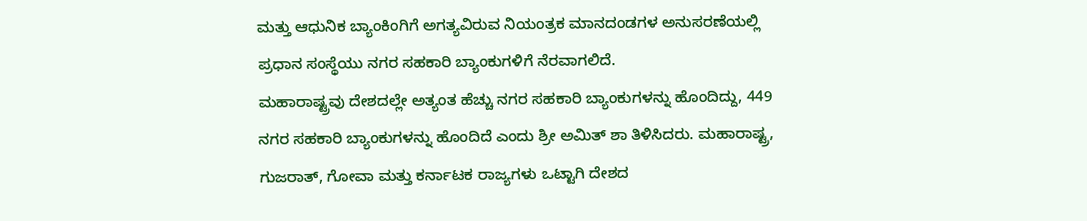ಮತ್ತು ಆಧುನಿಕ ಬ್ಯಾಂಕಿಂಗಿಗೆ ಅಗತ್ಯವಿರುವ ನಿಯಂತ್ರಕ ಮಾನದಂಡಗಳ ಅನುಸರಣೆಯಲ್ಲಿ ಪ್ರಧಾನ ಸಂಸ್ಥೆಯು ನಗರ ಸಹಕಾರಿ ಬ್ಯಾಂಕುಗಳಿಗೆ ನೆರವಾಗಲಿದೆ.
ಮಹಾರಾಷ್ಟ್ರವು ದೇಶದಲ್ಲೇ ಅತ್ಯಂತ ಹೆಚ್ಚು ನಗರ ಸಹಕಾರಿ ಬ್ಯಾಂಕುಗಳನ್ನು ಹೊಂದಿದ್ದು, 449 ನಗರ ಸಹಕಾರಿ ಬ್ಯಾಂಕುಗಳನ್ನು ಹೊಂದಿದೆ ಎಂದು ಶ್ರೀ ಅಮಿತ್ ಶಾ ತಿಳಿಸಿದರು. ಮಹಾರಾಷ್ಟ್ರ, ಗುಜರಾತ್, ಗೋವಾ ಮತ್ತು ಕರ್ನಾಟಕ ರಾಜ್ಯಗಳು ಒಟ್ಟಾಗಿ ದೇಶದ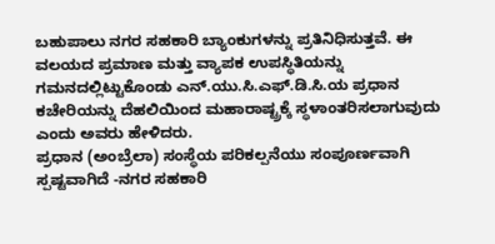ಬಹುಪಾಲು ನಗರ ಸಹಕಾರಿ ಬ್ಯಾಂಕುಗಳನ್ನು ಪ್ರತಿನಿಧಿಸುತ್ತವೆ. ಈ ವಲಯದ ಪ್ರಮಾಣ ಮತ್ತು ವ್ಯಾಪಕ ಉಪಸ್ಥಿತಿಯನ್ನು ಗಮನದಲ್ಲಿಟ್ಟುಕೊಂಡು ಎನ್.ಯು.ಸಿ.ಎಫ್.ಡಿ.ಸಿ.ಯ ಪ್ರಧಾನ ಕಚೇರಿಯನ್ನು ದೆಹಲಿಯಿಂದ ಮಹಾರಾಷ್ಟ್ರಕ್ಕೆ ಸ್ಥಳಾಂತರಿಸಲಾಗುವುದು ಎಂದು ಅವರು ಹೇಳಿದರು.
ಪ್ರಧಾನ (ಅಂಬ್ರೆಲಾ) ಸಂಸ್ಥೆಯ ಪರಿಕಲ್ಪನೆಯು ಸಂಪೂರ್ಣವಾಗಿ ಸ್ಪಷ್ಟವಾಗಿದೆ -ನಗರ ಸಹಕಾರಿ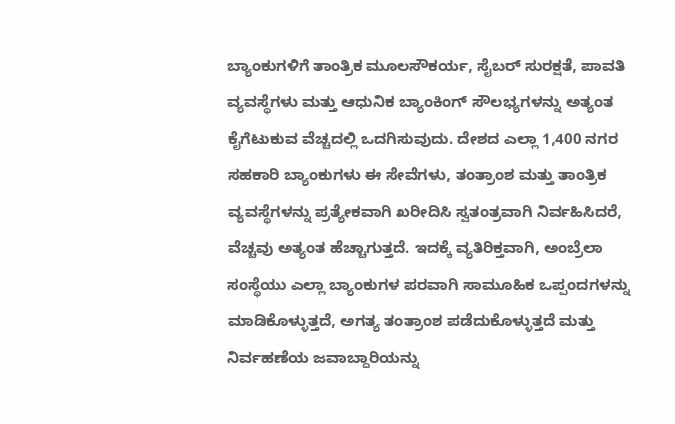ಬ್ಯಾಂಕುಗಳಿಗೆ ತಾಂತ್ರಿಕ ಮೂಲಸೌಕರ್ಯ, ಸೈಬರ್ ಸುರಕ್ಷತೆ, ಪಾವತಿ ವ್ಯವಸ್ಥೆಗಳು ಮತ್ತು ಆಧುನಿಕ ಬ್ಯಾಂಕಿಂಗ್ ಸೌಲಭ್ಯಗಳನ್ನು ಅತ್ಯಂತ ಕೈಗೆಟುಕುವ ವೆಚ್ಚದಲ್ಲಿ ಒದಗಿಸುವುದು. ದೇಶದ ಎಲ್ಲಾ 1,400 ನಗರ ಸಹಕಾರಿ ಬ್ಯಾಂಕುಗಳು ಈ ಸೇವೆಗಳು, ತಂತ್ರಾಂಶ ಮತ್ತು ತಾಂತ್ರಿಕ ವ್ಯವಸ್ಥೆಗಳನ್ನು ಪ್ರತ್ಯೇಕವಾಗಿ ಖರೀದಿಸಿ ಸ್ವತಂತ್ರವಾಗಿ ನಿರ್ವಹಿಸಿದರೆ, ವೆಚ್ಚವು ಅತ್ಯಂತ ಹೆಚ್ಚಾಗುತ್ತದೆ. ಇದಕ್ಕೆ ವ್ಯತಿರಿಕ್ತವಾಗಿ, ಅಂಬ್ರೆಲಾ ಸಂಸ್ಥೆಯು ಎಲ್ಲಾ ಬ್ಯಾಂಕುಗಳ ಪರವಾಗಿ ಸಾಮೂಹಿಕ ಒಪ್ಪಂದಗಳನ್ನು ಮಾಡಿಕೊಳ್ಳುತ್ತದೆ, ಅಗತ್ಯ ತಂತ್ರಾಂಶ ಪಡೆದುಕೊಳ್ಳುತ್ತದೆ ಮತ್ತು ನಿರ್ವಹಣೆಯ ಜವಾಬ್ದಾರಿಯನ್ನು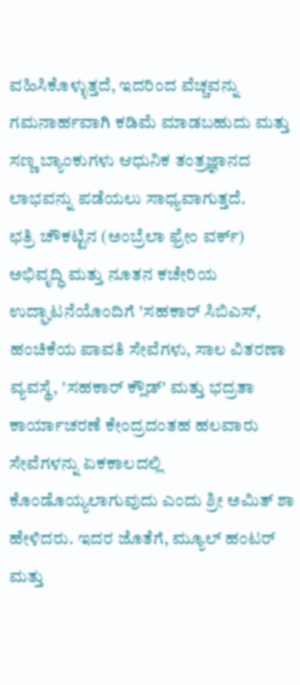ವಹಿಸಿಕೊಳ್ಳುತ್ತದೆ, ಇದರಿಂದ ವೆಚ್ಚವನ್ನು ಗಮನಾರ್ಹವಾಗಿ ಕಡಿಮೆ ಮಾಡಬಹುದು ಮತ್ತು ಸಣ್ಣ ಬ್ಯಾಂಕುಗಳು ಆಧುನಿಕ ತಂತ್ರಜ್ಞಾನದ ಲಾಭವನ್ನು ಪಡೆಯಲು ಸಾಧ್ಯವಾಗುತ್ತದೆ.
ಛತ್ರಿ ಚೌಕಟ್ಟಿನ (ಅಂಬ್ರೆಲಾ ಫ್ರೇಂ ವರ್ಕ್) ಅಭಿವೃದ್ಧಿ ಮತ್ತು ನೂತನ ಕಚೇರಿಯ ಉದ್ಘಾಟನೆಯೊಂದಿಗೆ 'ಸಹಕಾರ್ ಸಿಬಿಎಸ್, ಹಂಚಿಕೆಯ ಪಾವತಿ ಸೇವೆಗಳು, ಸಾಲ ವಿತರಣಾ ವ್ಯವಸ್ಥೆ, 'ಸಹಕಾರ್ ಕ್ಲೌಡ್' ಮತ್ತು ಭದ್ರತಾ ಕಾರ್ಯಾಚರಣೆ ಕೇಂದ್ರದಂತಹ ಹಲವಾರು ಸೇವೆಗಳನ್ನು ಏಕಕಾಲದಲ್ಲಿ ಕೊಂಡೊಯ್ಯಲಾಗುವುದು ಎಂದು ಶ್ರೀ ಅಮಿತ್ ಶಾ ಹೇಳಿದರು. ಇದರ ಜೊತೆಗೆ, ಮ್ಯೂಲ್ ಹಂಟರ್ ಮತ್ತು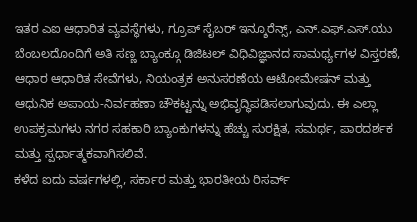ಇತರ ಎಐ ಆಧಾರಿತ ವ್ಯವಸ್ಥೆಗಳು, ಗ್ರೂಪ್ ಸೈಬರ್ ಇನ್ಶೂರೆನ್ಸ್, ಎನ್.ಎಫ್.ಎಸ್.ಯು ಬೆಂಬಲದೊಂದಿಗೆ ಅತಿ ಸಣ್ಣ ಬ್ಯಾಂಕ್ಗೂ ಡಿಜಿಟಲ್ ವಿಧಿವಿಜ್ಞಾನದ ಸಾಮರ್ಥ್ಯಗಳ ವಿಸ್ತರಣೆ, ಆಧಾರ ಆಧಾರಿತ ಸೇವೆಗಳು, ನಿಯಂತ್ರಕ ಅನುಸರಣೆಯ ಆಟೋಮೇಷನ್ ಮತ್ತು ಆಧುನಿಕ ಅಪಾಯ-ನಿರ್ವಹಣಾ ಚೌಕಟ್ಟನ್ನು ಅಭಿವೃದ್ಧಿಪಡಿಸಲಾಗುವುದು. ಈ ಎಲ್ಲಾ ಉಪಕ್ರಮಗಳು ನಗರ ಸಹಕಾರಿ ಬ್ಯಾಂಕುಗಳನ್ನು ಹೆಚ್ಚು ಸುರಕ್ಷಿತ, ಸಮರ್ಥ, ಪಾರದರ್ಶಕ ಮತ್ತು ಸ್ಪರ್ಧಾತ್ಮಕವಾಗಿಸಲಿವೆ.
ಕಳೆದ ಐದು ವರ್ಷಗಳಲ್ಲಿ, ಸರ್ಕಾರ ಮತ್ತು ಭಾರತೀಯ ರಿಸರ್ವ್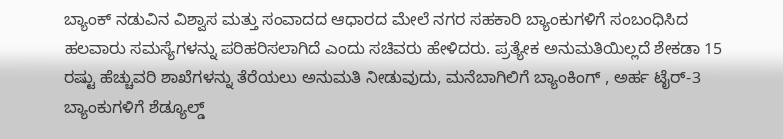ಬ್ಯಾಂಕ್ ನಡುವಿನ ವಿಶ್ವಾಸ ಮತ್ತು ಸಂವಾದದ ಆಧಾರದ ಮೇಲೆ ನಗರ ಸಹಕಾರಿ ಬ್ಯಾಂಕುಗಳಿಗೆ ಸಂಬಂಧಿಸಿದ ಹಲವಾರು ಸಮಸ್ಯೆಗಳನ್ನು ಪರಿಹರಿಸಲಾಗಿದೆ ಎಂದು ಸಚಿವರು ಹೇಳಿದರು. ಪ್ರತ್ಯೇಕ ಅನುಮತಿಯಿಲ್ಲದೆ ಶೇಕಡಾ 15 ರಷ್ಟು ಹೆಚ್ಚುವರಿ ಶಾಖೆಗಳನ್ನು ತೆರೆಯಲು ಅನುಮತಿ ನೀಡುವುದು, ಮನೆಬಾಗಿಲಿಗೆ ಬ್ಯಾಂಕಿಂಗ್ , ಅರ್ಹ ಟೈರ್-3 ಬ್ಯಾಂಕುಗಳಿಗೆ ಶೆಡ್ಯೂಲ್ಡ್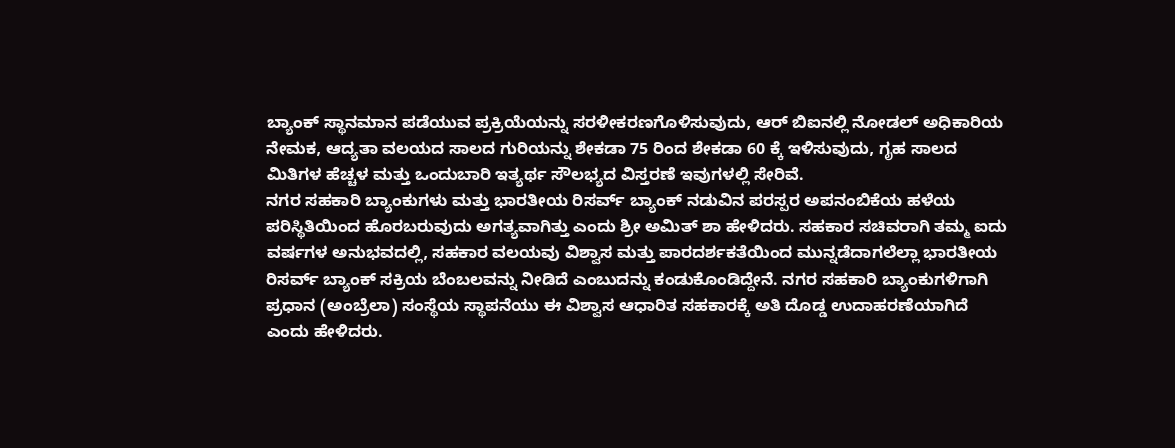ಬ್ಯಾಂಕ್ ಸ್ಥಾನಮಾನ ಪಡೆಯುವ ಪ್ರಕ್ರಿಯೆಯನ್ನು ಸರಳೀಕರಣಗೊಳಿಸುವುದು, ಆರ್ ಬಿಐನಲ್ಲಿ ನೋಡಲ್ ಅಧಿಕಾರಿಯ ನೇಮಕ, ಆದ್ಯತಾ ವಲಯದ ಸಾಲದ ಗುರಿಯನ್ನು ಶೇಕಡಾ 75 ರಿಂದ ಶೇಕಡಾ 60 ಕ್ಕೆ ಇಳಿಸುವುದು, ಗೃಹ ಸಾಲದ ಮಿತಿಗಳ ಹೆಚ್ಚಳ ಮತ್ತು ಒಂದುಬಾರಿ ಇತ್ಯರ್ಥ ಸೌಲಭ್ಯದ ವಿಸ್ತರಣೆ ಇವುಗಳಲ್ಲಿ ಸೇರಿವೆ.
ನಗರ ಸಹಕಾರಿ ಬ್ಯಾಂಕುಗಳು ಮತ್ತು ಭಾರತೀಯ ರಿಸರ್ವ್ ಬ್ಯಾಂಕ್ ನಡುವಿನ ಪರಸ್ಪರ ಅಪನಂಬಿಕೆಯ ಹಳೆಯ ಪರಿಸ್ಥಿತಿಯಿಂದ ಹೊರಬರುವುದು ಅಗತ್ಯವಾಗಿತ್ತು ಎಂದು ಶ್ರೀ ಅಮಿತ್ ಶಾ ಹೇಳಿದರು. ಸಹಕಾರ ಸಚಿವರಾಗಿ ತಮ್ಮ ಐದು ವರ್ಷಗಳ ಅನುಭವದಲ್ಲಿ, ಸಹಕಾರ ವಲಯವು ವಿಶ್ವಾಸ ಮತ್ತು ಪಾರದರ್ಶಕತೆಯಿಂದ ಮುನ್ನಡೆದಾಗಲೆಲ್ಲಾ ಭಾರತೀಯ ರಿಸರ್ವ್ ಬ್ಯಾಂಕ್ ಸಕ್ರಿಯ ಬೆಂಬಲವನ್ನು ನೀಡಿದೆ ಎಂಬುದನ್ನು ಕಂಡುಕೊಂಡಿದ್ದೇನೆ. ನಗರ ಸಹಕಾರಿ ಬ್ಯಾಂಕುಗಳಿಗಾಗಿ ಪ್ರಧಾನ (ಅಂಬ್ರೆಲಾ) ಸಂಸ್ಥೆಯ ಸ್ಥಾಪನೆಯು ಈ ವಿಶ್ವಾಸ ಆಧಾರಿತ ಸಹಕಾರಕ್ಕೆ ಅತಿ ದೊಡ್ಡ ಉದಾಹರಣೆಯಾಗಿದೆ ಎಂದು ಹೇಳಿದರು.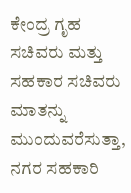ಕೇಂದ್ರ ಗೃಹ ಸಚಿವರು ಮತ್ತು ಸಹಕಾರ ಸಚಿವರು ಮಾತನ್ನು ಮುಂದುವರೆಸುತ್ತಾ, ನಗರ ಸಹಕಾರಿ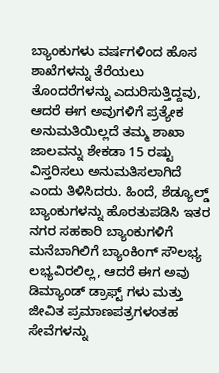ಬ್ಯಾಂಕುಗಳು ವರ್ಷಗಳಿಂದ ಹೊಸ ಶಾಖೆಗಳನ್ನು ತೆರೆಯಲು ತೊಂದರೆಗಳನ್ನು ಎದುರಿಸುತ್ತಿದ್ದವು, ಆದರೆ ಈಗ ಅವುಗಳಿಗೆ ಪ್ರತ್ಯೇಕ ಅನುಮತಿಯಿಲ್ಲದೆ ತಮ್ಮ ಶಾಖಾ ಜಾಲವನ್ನು ಶೇಕಡಾ 15 ರಷ್ಟು ವಿಸ್ತರಿಸಲು ಅನುಮತಿಸಲಾಗಿದೆ ಎಂದು ತಿಳಿಸಿದರು. ಹಿಂದೆ, ಶೆಡ್ಯೂಲ್ಡ್ ಬ್ಯಾಂಕುಗಳನ್ನು ಹೊರತುಪಡಿಸಿ ಇತರ ನಗರ ಸಹಕಾರಿ ಬ್ಯಾಂಕುಗಳಿಗೆ ಮನೆಬಾಗಿಲಿಗೆ ಬ್ಯಾಂಕಿಂಗ್ ಸೌಲಭ್ಯ ಲಭ್ಯವಿರಲಿಲ್ಲ, ಆದರೆ ಈಗ ಅವು ಡಿಮ್ಯಾಂಡ್ ಡ್ರಾಫ್ಟ್ ಗಳು ಮತ್ತು ಜೀವಿತ ಪ್ರಮಾಣಪತ್ರಗಳಂತಹ ಸೇವೆಗಳನ್ನು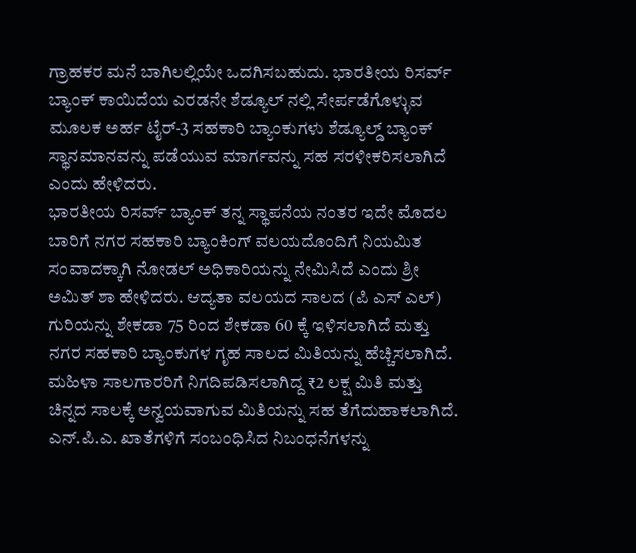ಗ್ರಾಹಕರ ಮನೆ ಬಾಗಿಲಲ್ಲಿಯೇ ಒದಗಿಸಬಹುದು. ಭಾರತೀಯ ರಿಸರ್ವ್ ಬ್ಯಾಂಕ್ ಕಾಯಿದೆಯ ಎರಡನೇ ಶೆಡ್ಯೂಲ್ ನಲ್ಲಿ ಸೇರ್ಪಡೆಗೊಳ್ಳುವ ಮೂಲಕ ಅರ್ಹ ಟೈರ್-3 ಸಹಕಾರಿ ಬ್ಯಾಂಕುಗಳು ಶೆಡ್ಯೂಲ್ಡ್ ಬ್ಯಾಂಕ್ ಸ್ಥಾನಮಾನವನ್ನು ಪಡೆಯುವ ಮಾರ್ಗವನ್ನು ಸಹ ಸರಳೀಕರಿಸಲಾಗಿದೆ ಎಂದು ಹೇಳಿದರು.
ಭಾರತೀಯ ರಿಸರ್ವ್ ಬ್ಯಾಂಕ್ ತನ್ನ ಸ್ಥಾಪನೆಯ ನಂತರ ಇದೇ ಮೊದಲ ಬಾರಿಗೆ ನಗರ ಸಹಕಾರಿ ಬ್ಯಾಂಕಿಂಗ್ ವಲಯದೊಂದಿಗೆ ನಿಯಮಿತ ಸಂವಾದಕ್ಕಾಗಿ ನೋಡಲ್ ಅಧಿಕಾರಿಯನ್ನು ನೇಮಿಸಿದೆ ಎಂದು ಶ್ರೀ ಅಮಿತ್ ಶಾ ಹೇಳಿದರು. ಆದ್ಯತಾ ವಲಯದ ಸಾಲದ (ಪಿ ಎಸ್ ಎಲ್) ಗುರಿಯನ್ನು ಶೇಕಡಾ 75 ರಿಂದ ಶೇಕಡಾ 60 ಕ್ಕೆ ಇಳಿಸಲಾಗಿದೆ ಮತ್ತು ನಗರ ಸಹಕಾರಿ ಬ್ಯಾಂಕುಗಳ ಗೃಹ ಸಾಲದ ಮಿತಿಯನ್ನು ಹೆಚ್ಚಿಸಲಾಗಿದೆ. ಮಹಿಳಾ ಸಾಲಗಾರರಿಗೆ ನಿಗದಿಪಡಿಸಲಾಗಿದ್ದ ₹2 ಲಕ್ಷ ಮಿತಿ ಮತ್ತು ಚಿನ್ನದ ಸಾಲಕ್ಕೆ ಅನ್ವಯವಾಗುವ ಮಿತಿಯನ್ನು ಸಹ ತೆಗೆದುಹಾಕಲಾಗಿದೆ.
ಎನ್.ಪಿ.ಎ. ಖಾತೆಗಳಿಗೆ ಸಂಬಂಧಿಸಿದ ನಿಬಂಧನೆಗಳನ್ನು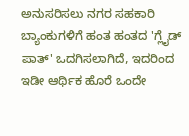ಅನುಸರಿಸಲು ನಗರ ಸಹಕಾರಿ ಬ್ಯಾಂಕುಗಳಿಗೆ ಹಂತ ಹಂತದ 'ಗ್ಲೈಡ್ ಪಾತ್' ಒದಗಿಸಲಾಗಿದೆ, ಇದರಿಂದ ಇಡೀ ಆರ್ಥಿಕ ಹೊರೆ ಒಂದೇ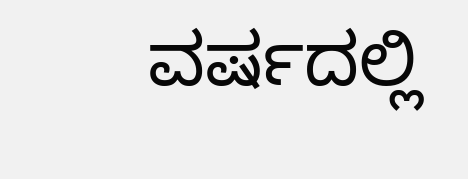ವರ್ಷದಲ್ಲಿ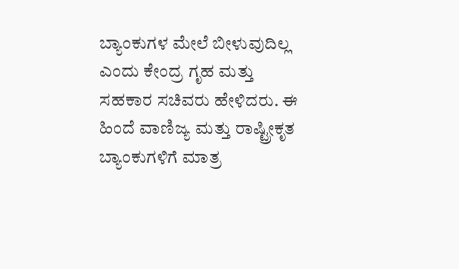ಬ್ಯಾಂಕುಗಳ ಮೇಲೆ ಬೀಳುವುದಿಲ್ಲ ಎಂದು ಕೇಂದ್ರ ಗೃಹ ಮತ್ತು ಸಹಕಾರ ಸಚಿವರು ಹೇಳಿದರು. ಈ ಹಿಂದೆ ವಾಣಿಜ್ಯ ಮತ್ತು ರಾಷ್ಟ್ರೀಕೃತ ಬ್ಯಾಂಕುಗಳಿಗೆ ಮಾತ್ರ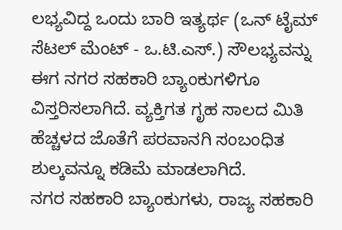ಲಭ್ಯವಿದ್ದ ಒಂದು ಬಾರಿ ಇತ್ಯರ್ಥ (ಒನ್ ಟೈಮ್ ಸೆಟಲ್ ಮೆಂಟ್ - ಒ.ಟಿ.ಎಸ್.) ಸೌಲಭ್ಯವನ್ನು ಈಗ ನಗರ ಸಹಕಾರಿ ಬ್ಯಾಂಕುಗಳಿಗೂ ವಿಸ್ತರಿಸಲಾಗಿದೆ. ವ್ಯಕ್ತಿಗತ ಗೃಹ ಸಾಲದ ಮಿತಿ ಹೆಚ್ಚಳದ ಜೊತೆಗೆ ಪರವಾನಗಿ ಸಂಬಂಧಿತ ಶುಲ್ಕವನ್ನೂ ಕಡಿಮೆ ಮಾಡಲಾಗಿದೆ.
ನಗರ ಸಹಕಾರಿ ಬ್ಯಾಂಕುಗಳು, ರಾಜ್ಯ ಸಹಕಾರಿ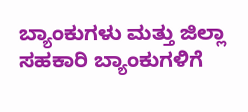ಬ್ಯಾಂಕುಗಳು ಮತ್ತು ಜಿಲ್ಲಾ ಸಹಕಾರಿ ಬ್ಯಾಂಕುಗಳಿಗೆ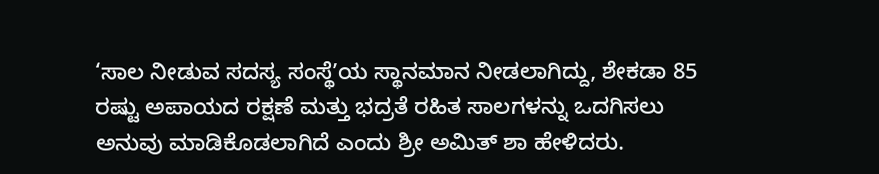‘ಸಾಲ ನೀಡುವ ಸದಸ್ಯ ಸಂಸ್ಥೆʼಯ ಸ್ಥಾನಮಾನ ನೀಡಲಾಗಿದ್ದು, ಶೇಕಡಾ 85 ರಷ್ಟು ಅಪಾಯದ ರಕ್ಷಣೆ ಮತ್ತು ಭದ್ರತೆ ರಹಿತ ಸಾಲಗಳನ್ನು ಒದಗಿಸಲು ಅನುವು ಮಾಡಿಕೊಡಲಾಗಿದೆ ಎಂದು ಶ್ರೀ ಅಮಿತ್ ಶಾ ಹೇಳಿದರು.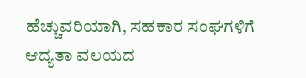ಹೆಚ್ಚುವರಿಯಾಗಿ, ಸಹಕಾರ ಸಂಘಗಳಿಗೆ ಆದ್ಯತಾ ವಲಯದ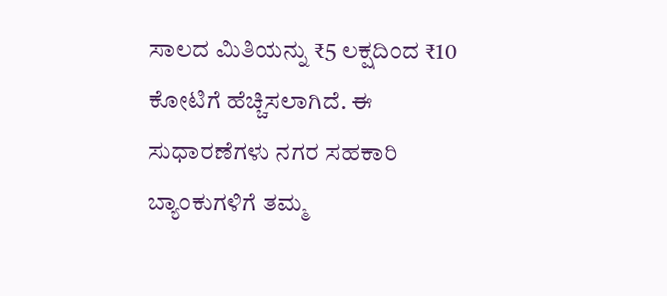ಸಾಲದ ಮಿತಿಯನ್ನು ₹5 ಲಕ್ಷದಿಂದ ₹10 ಕೋಟಿಗೆ ಹೆಚ್ಚಿಸಲಾಗಿದೆ. ಈ ಸುಧಾರಣೆಗಳು ನಗರ ಸಹಕಾರಿ ಬ್ಯಾಂಕುಗಳಿಗೆ ತಮ್ಮ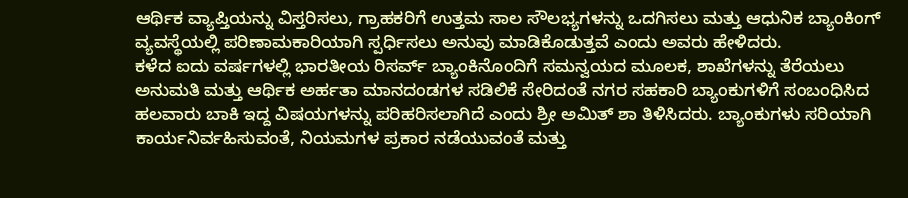ಆರ್ಥಿಕ ವ್ಯಾಪ್ತಿಯನ್ನು ವಿಸ್ತರಿಸಲು, ಗ್ರಾಹಕರಿಗೆ ಉತ್ತಮ ಸಾಲ ಸೌಲಭ್ಯಗಳನ್ನು ಒದಗಿಸಲು ಮತ್ತು ಆಧುನಿಕ ಬ್ಯಾಂಕಿಂಗ್ ವ್ಯವಸ್ಥೆಯಲ್ಲಿ ಪರಿಣಾಮಕಾರಿಯಾಗಿ ಸ್ಪರ್ಧಿಸಲು ಅನುವು ಮಾಡಿಕೊಡುತ್ತವೆ ಎಂದು ಅವರು ಹೇಳಿದರು.
ಕಳೆದ ಐದು ವರ್ಷಗಳಲ್ಲಿ ಭಾರತೀಯ ರಿಸರ್ವ್ ಬ್ಯಾಂಕಿನೊಂದಿಗೆ ಸಮನ್ವಯದ ಮೂಲಕ, ಶಾಖೆಗಳನ್ನು ತೆರೆಯಲು ಅನುಮತಿ ಮತ್ತು ಆರ್ಥಿಕ ಅರ್ಹತಾ ಮಾನದಂಡಗಳ ಸಡಿಲಿಕೆ ಸೇರಿದಂತೆ ನಗರ ಸಹಕಾರಿ ಬ್ಯಾಂಕುಗಳಿಗೆ ಸಂಬಂಧಿಸಿದ ಹಲವಾರು ಬಾಕಿ ಇದ್ದ ವಿಷಯಗಳನ್ನು ಪರಿಹರಿಸಲಾಗಿದೆ ಎಂದು ಶ್ರೀ ಅಮಿತ್ ಶಾ ತಿಳಿಸಿದರು. ಬ್ಯಾಂಕುಗಳು ಸರಿಯಾಗಿ ಕಾರ್ಯನಿರ್ವಹಿಸುವಂತೆ, ನಿಯಮಗಳ ಪ್ರಕಾರ ನಡೆಯುವಂತೆ ಮತ್ತು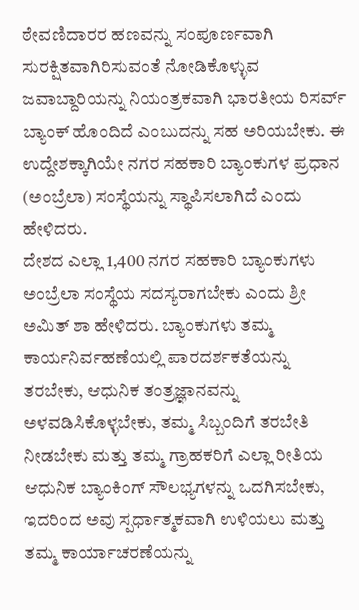ಠೇವಣಿದಾರರ ಹಣವನ್ನು ಸಂಪೂರ್ಣವಾಗಿ ಸುರಕ್ಷಿತವಾಗಿರಿಸುವಂತೆ ನೋಡಿಕೊಳ್ಳುವ ಜವಾಬ್ದಾರಿಯನ್ನು ನಿಯಂತ್ರಕವಾಗಿ ಭಾರತೀಯ ರಿಸರ್ವ್ ಬ್ಯಾಂಕ್ ಹೊಂದಿದೆ ಎಂಬುದನ್ನು ಸಹ ಅರಿಯಬೇಕು. ಈ ಉದ್ದೇಶಕ್ಕಾಗಿಯೇ ನಗರ ಸಹಕಾರಿ ಬ್ಯಾಂಕುಗಳ ಪ್ರಧಾನ (ಅಂಬ್ರೆಲಾ) ಸಂಸ್ಥೆಯನ್ನು ಸ್ಥಾಪಿಸಲಾಗಿದೆ ಎಂದು ಹೇಳಿದರು.
ದೇಶದ ಎಲ್ಲಾ 1,400 ನಗರ ಸಹಕಾರಿ ಬ್ಯಾಂಕುಗಳು ಅಂಬ್ರೆಲಾ ಸಂಸ್ಥೆಯ ಸದಸ್ಯರಾಗಬೇಕು ಎಂದು ಶ್ರೀ ಅಮಿತ್ ಶಾ ಹೇಳಿದರು. ಬ್ಯಾಂಕುಗಳು ತಮ್ಮ ಕಾರ್ಯನಿರ್ವಹಣೆಯಲ್ಲಿ ಪಾರದರ್ಶಕತೆಯನ್ನು ತರಬೇಕು, ಆಧುನಿಕ ತಂತ್ರಜ್ಞಾನವನ್ನು ಅಳವಡಿಸಿಕೊಳ್ಳಬೇಕು, ತಮ್ಮ ಸಿಬ್ಬಂದಿಗೆ ತರಬೇತಿ ನೀಡಬೇಕು ಮತ್ತು ತಮ್ಮ ಗ್ರಾಹಕರಿಗೆ ಎಲ್ಲಾ ರೀತಿಯ ಆಧುನಿಕ ಬ್ಯಾಂಕಿಂಗ್ ಸೌಲಭ್ಯಗಳನ್ನು ಒದಗಿಸಬೇಕು, ಇದರಿಂದ ಅವು ಸ್ಪರ್ಧಾತ್ಮಕವಾಗಿ ಉಳಿಯಲು ಮತ್ತು ತಮ್ಮ ಕಾರ್ಯಾಚರಣೆಯನ್ನು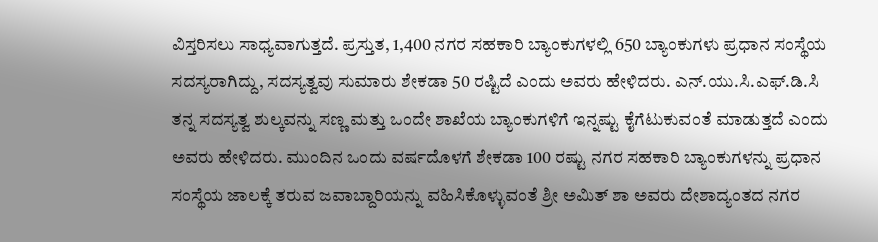ವಿಸ್ತರಿಸಲು ಸಾಧ್ಯವಾಗುತ್ತದೆ. ಪ್ರಸ್ತುತ, 1,400 ನಗರ ಸಹಕಾರಿ ಬ್ಯಾಂಕುಗಳಲ್ಲಿ 650 ಬ್ಯಾಂಕುಗಳು ಪ್ರಧಾನ ಸಂಸ್ಥೆಯ ಸದಸ್ಯರಾಗಿದ್ದು, ಸದಸ್ಯತ್ವವು ಸುಮಾರು ಶೇಕಡಾ 50 ರಷ್ಟಿದೆ ಎಂದು ಅವರು ಹೇಳಿದರು. ಎನ್.ಯು.ಸಿ.ಎಫ್.ಡಿ.ಸಿ ತನ್ನ ಸದಸ್ಯತ್ವ ಶುಲ್ಕವನ್ನು ಸಣ್ಣ ಮತ್ತು ಒಂದೇ ಶಾಖೆಯ ಬ್ಯಾಂಕುಗಳಿಗೆ ಇನ್ನಷ್ಟು ಕೈಗೆಟುಕುವಂತೆ ಮಾಡುತ್ತದೆ ಎಂದು ಅವರು ಹೇಳಿದರು. ಮುಂದಿನ ಒಂದು ವರ್ಷದೊಳಗೆ ಶೇಕಡಾ 100 ರಷ್ಟು ನಗರ ಸಹಕಾರಿ ಬ್ಯಾಂಕುಗಳನ್ನು ಪ್ರಧಾನ ಸಂಸ್ಥೆಯ ಜಾಲಕ್ಕೆ ತರುವ ಜವಾಬ್ದಾರಿಯನ್ನು ವಹಿಸಿಕೊಳ್ಳುವಂತೆ ಶ್ರೀ ಅಮಿತ್ ಶಾ ಅವರು ದೇಶಾದ್ಯಂತದ ನಗರ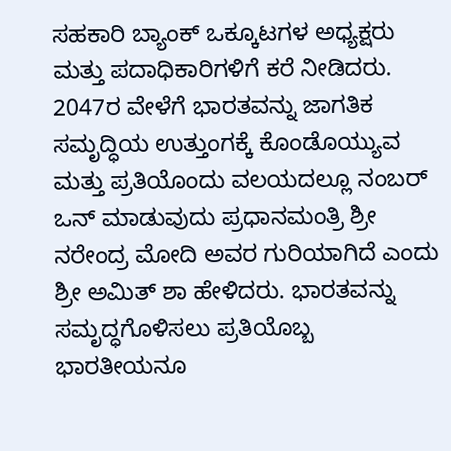ಸಹಕಾರಿ ಬ್ಯಾಂಕ್ ಒಕ್ಕೂಟಗಳ ಅಧ್ಯಕ್ಷರು ಮತ್ತು ಪದಾಧಿಕಾರಿಗಳಿಗೆ ಕರೆ ನೀಡಿದರು.
2047ರ ವೇಳೆಗೆ ಭಾರತವನ್ನು ಜಾಗತಿಕ ಸಮೃದ್ಧಿಯ ಉತ್ತುಂಗಕ್ಕೆ ಕೊಂಡೊಯ್ಯುವ ಮತ್ತು ಪ್ರತಿಯೊಂದು ವಲಯದಲ್ಲೂ ನಂಬರ್ ಒನ್ ಮಾಡುವುದು ಪ್ರಧಾನಮಂತ್ರಿ ಶ್ರೀ ನರೇಂದ್ರ ಮೋದಿ ಅವರ ಗುರಿಯಾಗಿದೆ ಎಂದು ಶ್ರೀ ಅಮಿತ್ ಶಾ ಹೇಳಿದರು. ಭಾರತವನ್ನು ಸಮೃದ್ಧಗೊಳಿಸಲು ಪ್ರತಿಯೊಬ್ಬ ಭಾರತೀಯನೂ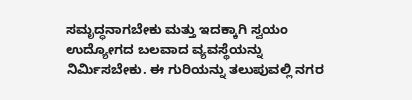ಸಮೃದ್ಧನಾಗಬೇಕು ಮತ್ತು ಇದಕ್ಕಾಗಿ ಸ್ವಯಂ ಉದ್ಯೋಗದ ಬಲವಾದ ವ್ಯವಸ್ಥೆಯನ್ನು ನಿರ್ಮಿಸಬೇಕು. ಈ ಗುರಿಯನ್ನು ತಲುಪುವಲ್ಲಿ ನಗರ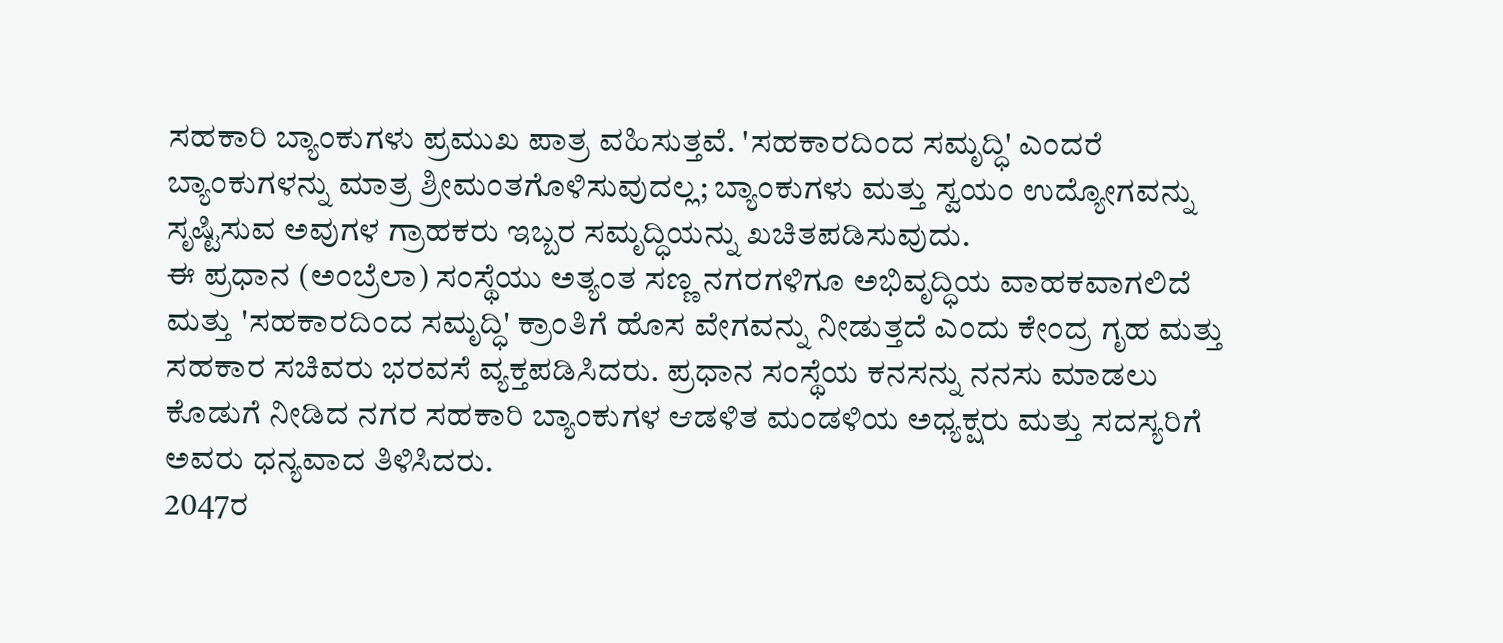ಸಹಕಾರಿ ಬ್ಯಾಂಕುಗಳು ಪ್ರಮುಖ ಪಾತ್ರ ವಹಿಸುತ್ತವೆ. 'ಸಹಕಾರದಿಂದ ಸಮೃದ್ಧಿ' ಎಂದರೆ ಬ್ಯಾಂಕುಗಳನ್ನು ಮಾತ್ರ ಶ್ರೀಮಂತಗೊಳಿಸುವುದಲ್ಲ; ಬ್ಯಾಂಕುಗಳು ಮತ್ತು ಸ್ವಯಂ ಉದ್ಯೋಗವನ್ನು ಸೃಷ್ಟಿಸುವ ಅವುಗಳ ಗ್ರಾಹಕರು ಇಬ್ಬರ ಸಮೃದ್ಧಿಯನ್ನು ಖಚಿತಪಡಿಸುವುದು.
ಈ ಪ್ರಧಾನ (ಅಂಬ್ರೆಲಾ) ಸಂಸ್ಥೆಯು ಅತ್ಯಂತ ಸಣ್ಣ ನಗರಗಳಿಗೂ ಅಭಿವೃದ್ಧಿಯ ವಾಹಕವಾಗಲಿದೆ ಮತ್ತು 'ಸಹಕಾರದಿಂದ ಸಮೃದ್ಧಿ' ಕ್ರಾಂತಿಗೆ ಹೊಸ ವೇಗವನ್ನು ನೀಡುತ್ತದೆ ಎಂದು ಕೇಂದ್ರ ಗೃಹ ಮತ್ತು ಸಹಕಾರ ಸಚಿವರು ಭರವಸೆ ವ್ಯಕ್ತಪಡಿಸಿದರು. ಪ್ರಧಾನ ಸಂಸ್ಥೆಯ ಕನಸನ್ನು ನನಸು ಮಾಡಲು ಕೊಡುಗೆ ನೀಡಿದ ನಗರ ಸಹಕಾರಿ ಬ್ಯಾಂಕುಗಳ ಆಡಳಿತ ಮಂಡಳಿಯ ಅಧ್ಯಕ್ಷರು ಮತ್ತು ಸದಸ್ಯರಿಗೆ ಅವರು ಧನ್ಯವಾದ ತಿಳಿಸಿದರು.
2047ರ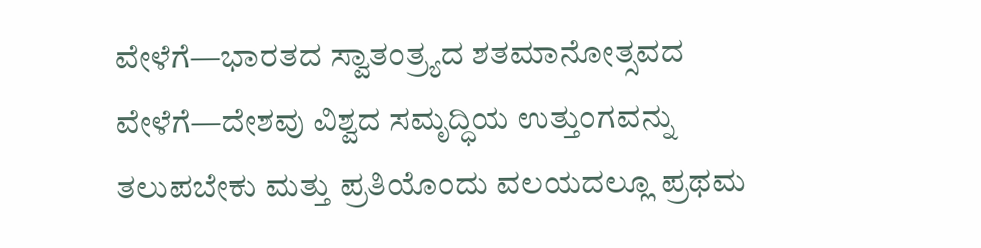ವೇಳೆಗೆ—ಭಾರತದ ಸ್ವಾತಂತ್ರ್ಯದ ಶತಮಾನೋತ್ಸವದ ವೇಳೆಗೆ—ದೇಶವು ವಿಶ್ವದ ಸಮೃದ್ಧಿಯ ಉತ್ತುಂಗವನ್ನು ತಲುಪಬೇಕು ಮತ್ತು ಪ್ರತಿಯೊಂದು ವಲಯದಲ್ಲೂ ಪ್ರಥಮ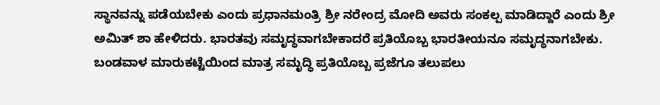ಸ್ಥಾನವನ್ನು ಪಡೆಯಬೇಕು ಎಂದು ಪ್ರಧಾನಮಂತ್ರಿ ಶ್ರೀ ನರೇಂದ್ರ ಮೋದಿ ಅವರು ಸಂಕಲ್ಪ ಮಾಡಿದ್ದಾರೆ ಎಂದು ಶ್ರೀ ಅಮಿತ್ ಶಾ ಹೇಳಿದರು. ಭಾರತವು ಸಮೃದ್ಧವಾಗಬೇಕಾದರೆ ಪ್ರತಿಯೊಬ್ಬ ಭಾರತೀಯನೂ ಸಮೃದ್ಧನಾಗಬೇಕು. ಬಂಡವಾಳ ಮಾರುಕಟ್ಟೆಯಿಂದ ಮಾತ್ರ ಸಮೃದ್ಧಿ ಪ್ರತಿಯೊಬ್ಬ ಪ್ರಜೆಗೂ ತಲುಪಲು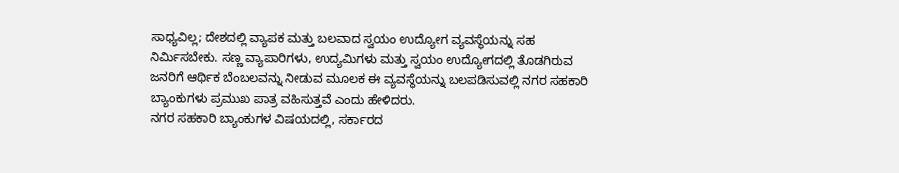ಸಾಧ್ಯವಿಲ್ಲ; ದೇಶದಲ್ಲಿ ವ್ಯಾಪಕ ಮತ್ತು ಬಲವಾದ ಸ್ವಯಂ ಉದ್ಯೋಗ ವ್ಯವಸ್ಥೆಯನ್ನು ಸಹ ನಿರ್ಮಿಸಬೇಕು. ಸಣ್ಣ ವ್ಯಾಪಾರಿಗಳು, ಉದ್ಯಮಿಗಳು ಮತ್ತು ಸ್ವಯಂ ಉದ್ಯೋಗದಲ್ಲಿ ತೊಡಗಿರುವ ಜನರಿಗೆ ಆರ್ಥಿಕ ಬೆಂಬಲವನ್ನು ನೀಡುವ ಮೂಲಕ ಈ ವ್ಯವಸ್ಥೆಯನ್ನು ಬಲಪಡಿಸುವಲ್ಲಿ ನಗರ ಸಹಕಾರಿ ಬ್ಯಾಂಕುಗಳು ಪ್ರಮುಖ ಪಾತ್ರ ವಹಿಸುತ್ತವೆ ಎಂದು ಹೇಳಿದರು.
ನಗರ ಸಹಕಾರಿ ಬ್ಯಾಂಕುಗಳ ವಿಷಯದಲ್ಲಿ, ಸರ್ಕಾರದ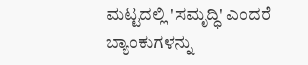ಮಟ್ಟದಲ್ಲಿ 'ಸಮೃದ್ಧಿ' ಎಂದರೆ ಬ್ಯಾಂಕುಗಳನ್ನು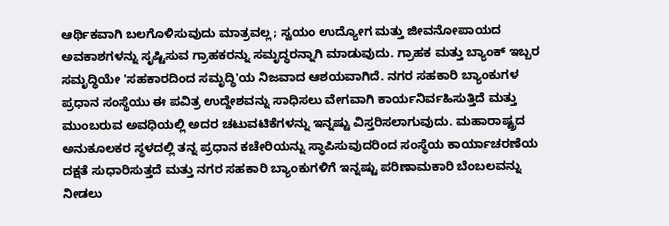ಆರ್ಥಿಕವಾಗಿ ಬಲಗೊಳಿಸುವುದು ಮಾತ್ರವಲ್ಲ; ಸ್ವಯಂ ಉದ್ಯೋಗ ಮತ್ತು ಜೀವನೋಪಾಯದ ಅವಕಾಶಗಳನ್ನು ಸೃಷ್ಟಿಸುವ ಗ್ರಾಹಕರನ್ನು ಸಮೃದ್ಧರನ್ನಾಗಿ ಮಾಡುವುದು. ಗ್ರಾಹಕ ಮತ್ತು ಬ್ಯಾಂಕ್ ಇಬ್ಬರ ಸಮೃದ್ಧಿಯೇ 'ಸಹಕಾರದಿಂದ ಸಮೃದ್ಧಿ'ಯ ನಿಜವಾದ ಆಶಯವಾಗಿದೆ. ನಗರ ಸಹಕಾರಿ ಬ್ಯಾಂಕುಗಳ ಪ್ರಧಾನ ಸಂಸ್ಥೆಯು ಈ ಪವಿತ್ರ ಉದ್ದೇಶವನ್ನು ಸಾಧಿಸಲು ವೇಗವಾಗಿ ಕಾರ್ಯನಿರ್ವಹಿಸುತ್ತಿದೆ ಮತ್ತು ಮುಂಬರುವ ಅವಧಿಯಲ್ಲಿ ಅದರ ಚಟುವಟಿಕೆಗಳನ್ನು ಇನ್ನಷ್ಟು ವಿಸ್ತರಿಸಲಾಗುವುದು. ಮಹಾರಾಷ್ಟ್ರದ ಅನುಕೂಲಕರ ಸ್ಥಳದಲ್ಲಿ ತನ್ನ ಪ್ರಧಾನ ಕಚೇರಿಯನ್ನು ಸ್ಥಾಪಿಸುವುದರಿಂದ ಸಂಸ್ಥೆಯ ಕಾರ್ಯಾಚರಣೆಯ ದಕ್ಷತೆ ಸುಧಾರಿಸುತ್ತದೆ ಮತ್ತು ನಗರ ಸಹಕಾರಿ ಬ್ಯಾಂಕುಗಳಿಗೆ ಇನ್ನಷ್ಟು ಪರಿಣಾಮಕಾರಿ ಬೆಂಬಲವನ್ನು ನೀಡಲು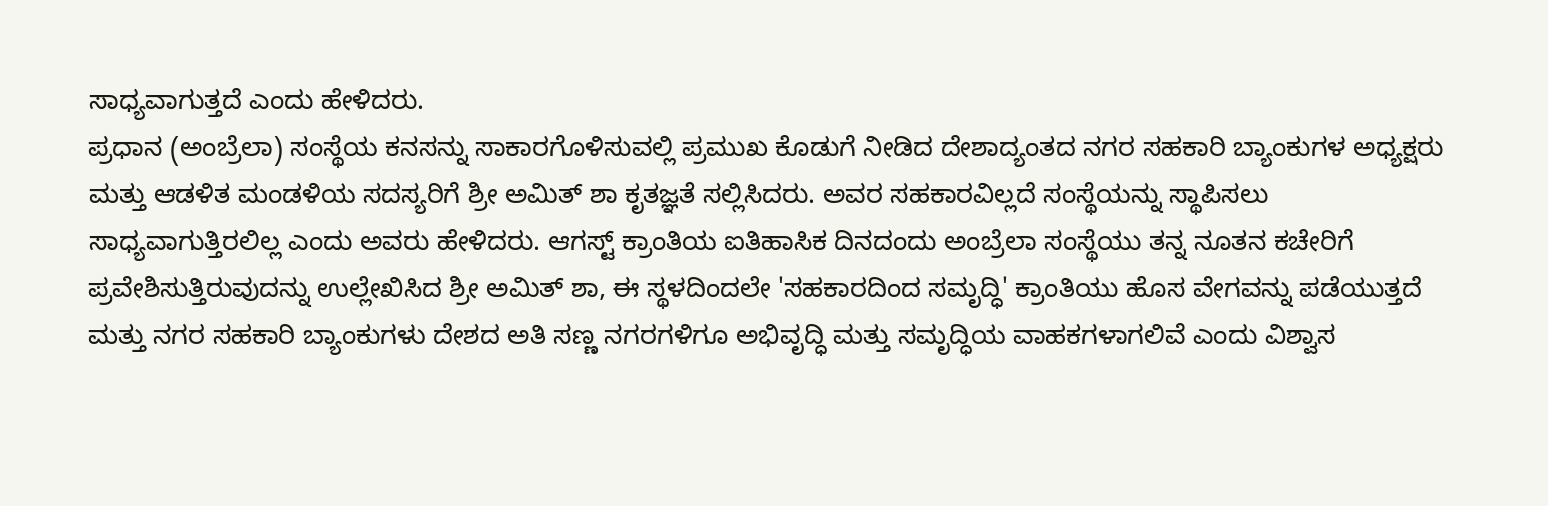ಸಾಧ್ಯವಾಗುತ್ತದೆ ಎಂದು ಹೇಳಿದರು.
ಪ್ರಧಾನ (ಅಂಬ್ರೆಲಾ) ಸಂಸ್ಥೆಯ ಕನಸನ್ನು ಸಾಕಾರಗೊಳಿಸುವಲ್ಲಿ ಪ್ರಮುಖ ಕೊಡುಗೆ ನೀಡಿದ ದೇಶಾದ್ಯಂತದ ನಗರ ಸಹಕಾರಿ ಬ್ಯಾಂಕುಗಳ ಅಧ್ಯಕ್ಷರು ಮತ್ತು ಆಡಳಿತ ಮಂಡಳಿಯ ಸದಸ್ಯರಿಗೆ ಶ್ರೀ ಅಮಿತ್ ಶಾ ಕೃತಜ್ಞತೆ ಸಲ್ಲಿಸಿದರು. ಅವರ ಸಹಕಾರವಿಲ್ಲದೆ ಸಂಸ್ಥೆಯನ್ನು ಸ್ಥಾಪಿಸಲು ಸಾಧ್ಯವಾಗುತ್ತಿರಲಿಲ್ಲ ಎಂದು ಅವರು ಹೇಳಿದರು. ಆಗಸ್ಟ್ ಕ್ರಾಂತಿಯ ಐತಿಹಾಸಿಕ ದಿನದಂದು ಅಂಬ್ರೆಲಾ ಸಂಸ್ಥೆಯು ತನ್ನ ನೂತನ ಕಚೇರಿಗೆ ಪ್ರವೇಶಿಸುತ್ತಿರುವುದನ್ನು ಉಲ್ಲೇಖಿಸಿದ ಶ್ರೀ ಅಮಿತ್ ಶಾ, ಈ ಸ್ಥಳದಿಂದಲೇ 'ಸಹಕಾರದಿಂದ ಸಮೃದ್ಧಿ' ಕ್ರಾಂತಿಯು ಹೊಸ ವೇಗವನ್ನು ಪಡೆಯುತ್ತದೆ ಮತ್ತು ನಗರ ಸಹಕಾರಿ ಬ್ಯಾಂಕುಗಳು ದೇಶದ ಅತಿ ಸಣ್ಣ ನಗರಗಳಿಗೂ ಅಭಿವೃದ್ಧಿ ಮತ್ತು ಸಮೃದ್ಧಿಯ ವಾಹಕಗಳಾಗಲಿವೆ ಎಂದು ವಿಶ್ವಾಸ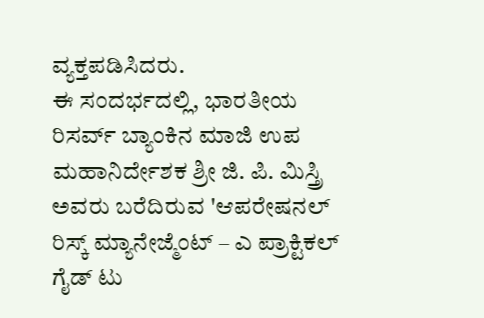ವ್ಯಕ್ತಪಡಿಸಿದರು.
ಈ ಸಂದರ್ಭದಲ್ಲಿ, ಭಾರತೀಯ ರಿಸರ್ವ್ ಬ್ಯಾಂಕಿನ ಮಾಜಿ ಉಪ ಮಹಾನಿರ್ದೇಶಕ ಶ್ರೀ ಜಿ. ಪಿ. ಮಿಸ್ತ್ರಿ ಅವರು ಬರೆದಿರುವ 'ಆಪರೇಷನಲ್ ರಿಸ್ಕ್ ಮ್ಯಾನೇಜ್ಮೆಂಟ್ – ಎ ಪ್ರಾಕ್ಟಿಕಲ್ ಗೈಡ್ ಟು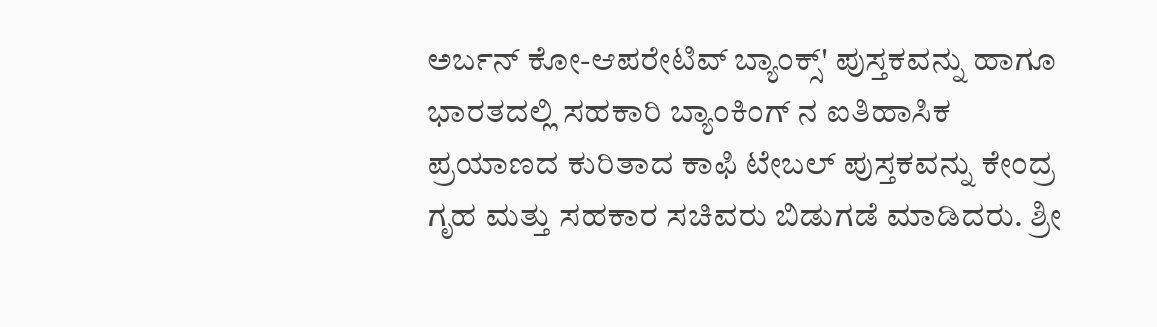ಅರ್ಬನ್ ಕೋ-ಆಪರೇಟಿವ್ ಬ್ಯಾಂಕ್ಸ್' ಪುಸ್ತಕವನ್ನು ಹಾಗೂ ಭಾರತದಲ್ಲಿ ಸಹಕಾರಿ ಬ್ಯಾಂಕಿಂಗ್ ನ ಐತಿಹಾಸಿಕ ಪ್ರಯಾಣದ ಕುರಿತಾದ ಕಾಫಿ ಟೇಬಲ್ ಪುಸ್ತಕವನ್ನು ಕೇಂದ್ರ ಗೃಹ ಮತ್ತು ಸಹಕಾರ ಸಚಿವರು ಬಿಡುಗಡೆ ಮಾಡಿದರು. ಶ್ರೀ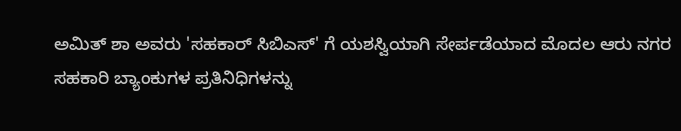ಅಮಿತ್ ಶಾ ಅವರು 'ಸಹಕಾರ್ ಸಿಬಿಎಸ್' ಗೆ ಯಶಸ್ವಿಯಾಗಿ ಸೇರ್ಪಡೆಯಾದ ಮೊದಲ ಆರು ನಗರ ಸಹಕಾರಿ ಬ್ಯಾಂಕುಗಳ ಪ್ರತಿನಿಧಿಗಳನ್ನು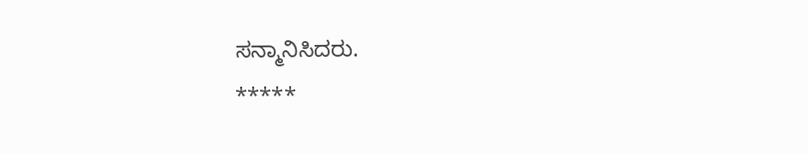ಸನ್ಮಾನಿಸಿದರು.
*****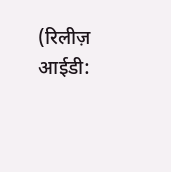(रिलीज़ आईडी: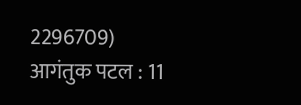2296709)
आगंतुक पटल : 11